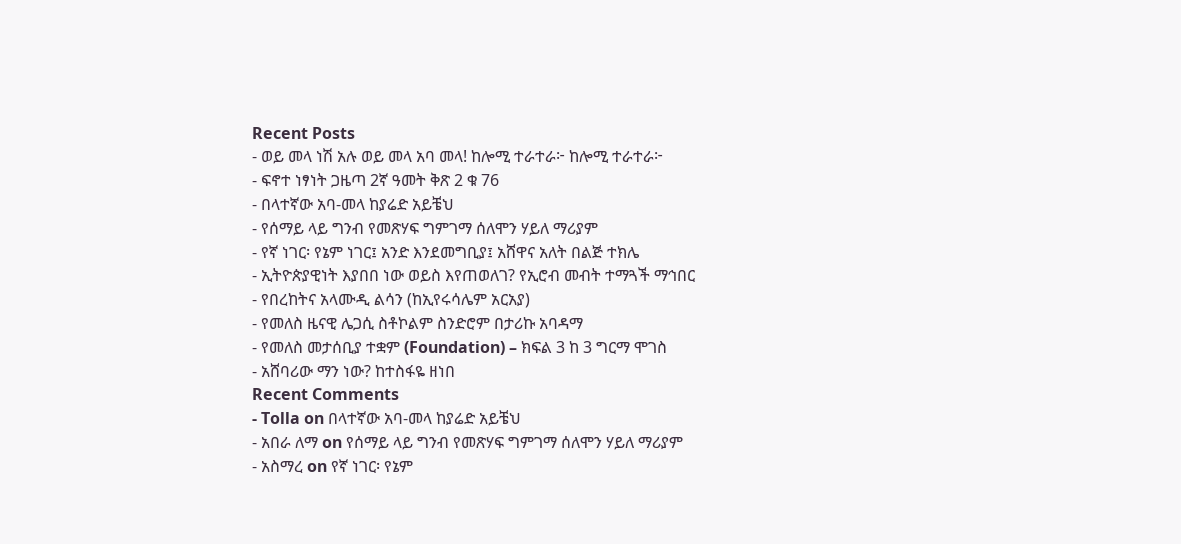Recent Posts
- ወይ መላ ነሽ አሉ ወይ መላ አባ መላ! ከሎሚ ተራተራ፦ ከሎሚ ተራተራ፦
- ፍኖተ ነፃነት ጋዜጣ 2ኛ ዓመት ቅጽ 2 ቁ 76
- በላተኛው አባ-መላ ከያሬድ አይቼህ
- የሰማይ ላይ ግንብ የመጽሃፍ ግምገማ ሰለሞን ሃይለ ማሪያም
- የኛ ነገር፡ የኔም ነገር፤ አንድ እንደመግቢያ፤ አሸዋና አለት በልጅ ተክሌ
- ኢትዮጵያዊነት እያበበ ነው ወይስ እየጠወለገ? የኢሮብ መብት ተማጓች ማኅበር
- የበረከትና አላሙዲ ልሳን (ከኢየሩሳሌም አርአያ)
- የመለስ ዜናዊ ሌጋሲ ስቶኮልም ስንድሮም በታሪኩ አባዳማ
- የመለስ መታሰቢያ ተቋም (Foundation) – ክፍል 3 ከ 3 ግርማ ሞገስ
- አሸባሪው ማን ነው? ከተስፋዬ ዘነበ
Recent Comments
- Tolla on በላተኛው አባ-መላ ከያሬድ አይቼህ
- አበራ ለማ on የሰማይ ላይ ግንብ የመጽሃፍ ግምገማ ሰለሞን ሃይለ ማሪያም
- አስማረ on የኛ ነገር፡ የኔም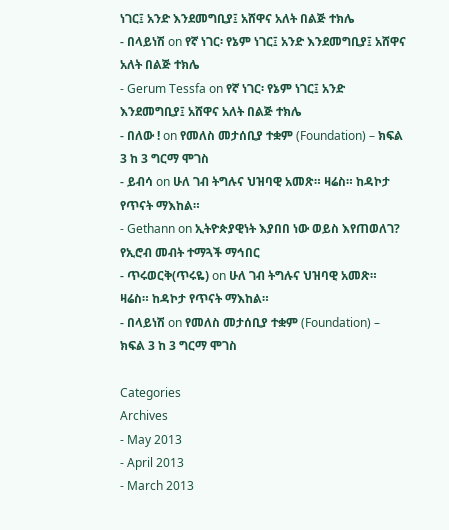ነገር፤ አንድ እንደመግቢያ፤ አሸዋና አለት በልጅ ተክሌ
- በላይነሽ on የኛ ነገር፡ የኔም ነገር፤ አንድ እንደመግቢያ፤ አሸዋና አለት በልጅ ተክሌ
- Gerum Tessfa on የኛ ነገር፡ የኔም ነገር፤ አንድ እንደመግቢያ፤ አሸዋና አለት በልጅ ተክሌ
- በለው ! on የመለስ መታሰቢያ ተቋም (Foundation) – ክፍል 3 ከ 3 ግርማ ሞገስ
- ይብሳ on ሁለ ገብ ትግሉና ህዝባዊ አመጽ። ዛሬስ። ከዳኮታ የጥናት ማእከል።
- Gethann on ኢትዮጵያዊነት እያበበ ነው ወይስ እየጠወለገ? የኢሮብ መብት ተማጓች ማኅበር
- ጥሩወርቅ(ጥሩዬ) on ሁለ ገብ ትግሉና ህዝባዊ አመጽ። ዛሬስ። ከዳኮታ የጥናት ማእከል።
- በላይነሽ on የመለስ መታሰቢያ ተቋም (Foundation) – ክፍል 3 ከ 3 ግርማ ሞገስ

Categories
Archives
- May 2013
- April 2013
- March 2013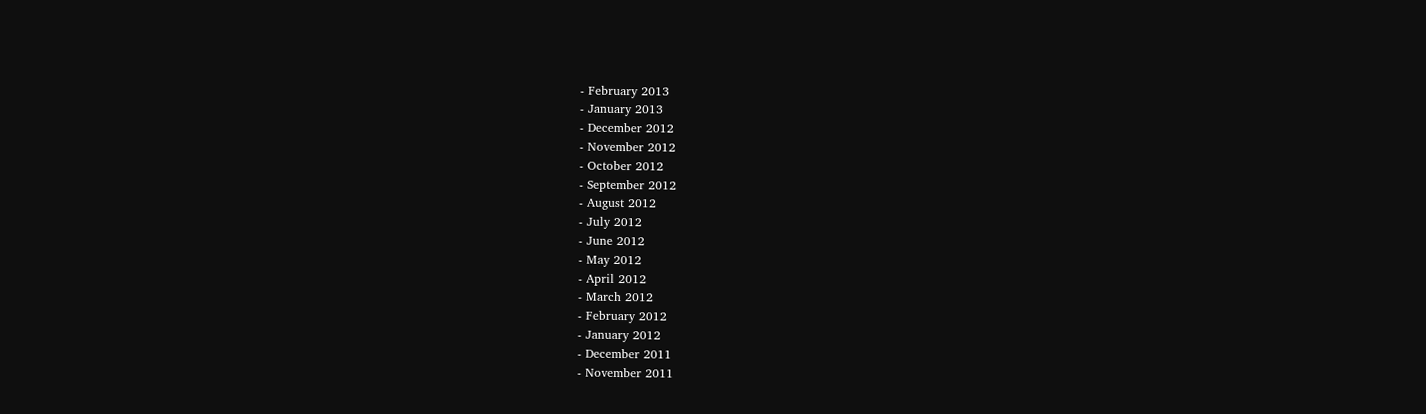- February 2013
- January 2013
- December 2012
- November 2012
- October 2012
- September 2012
- August 2012
- July 2012
- June 2012
- May 2012
- April 2012
- March 2012
- February 2012
- January 2012
- December 2011
- November 2011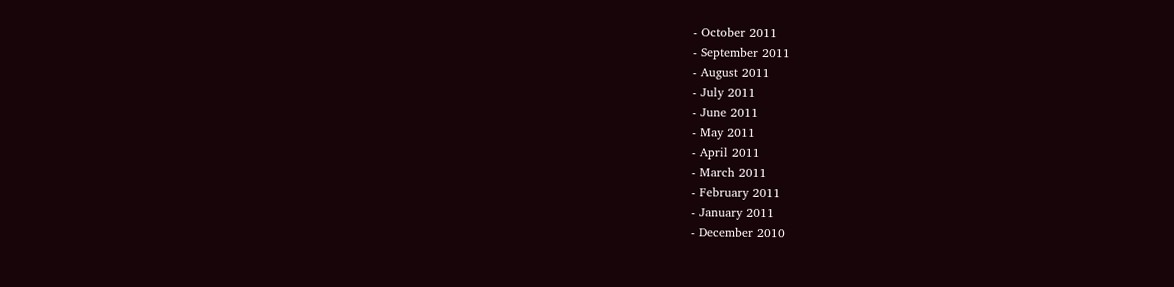- October 2011
- September 2011
- August 2011
- July 2011
- June 2011
- May 2011
- April 2011
- March 2011
- February 2011
- January 2011
- December 2010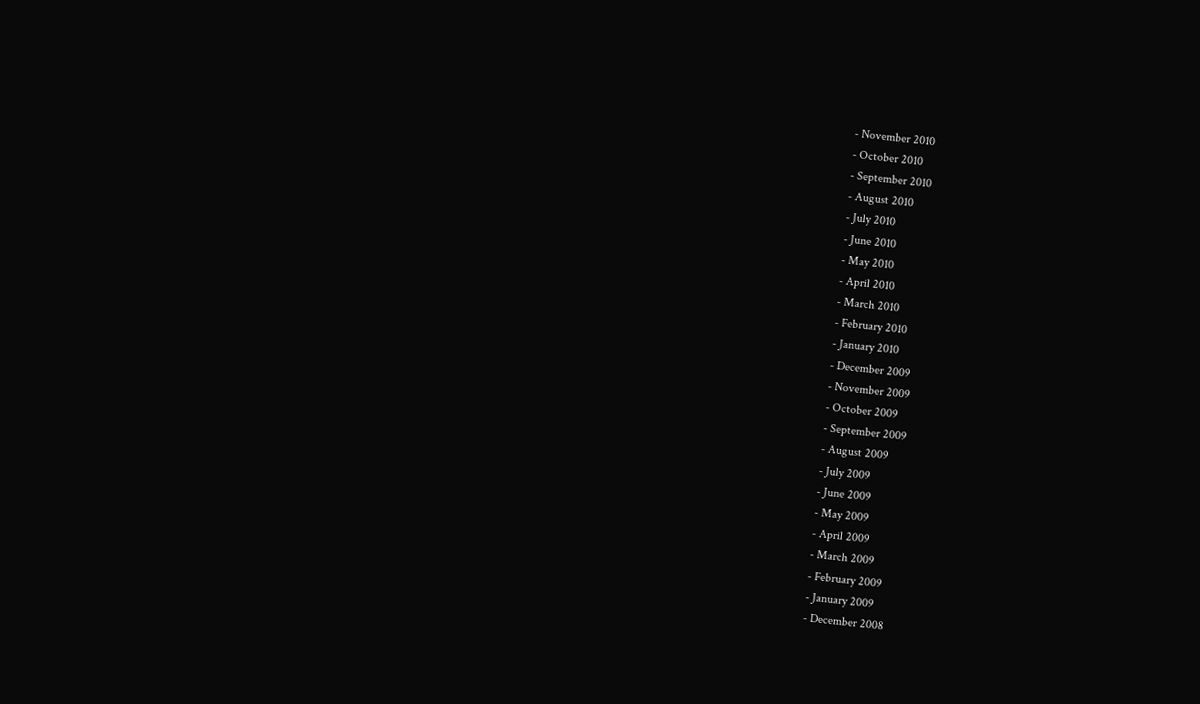- November 2010
- October 2010
- September 2010
- August 2010
- July 2010
- June 2010
- May 2010
- April 2010
- March 2010
- February 2010
- January 2010
- December 2009
- November 2009
- October 2009
- September 2009
- August 2009
- July 2009
- June 2009
- May 2009
- April 2009
- March 2009
- February 2009
- January 2009
- December 2008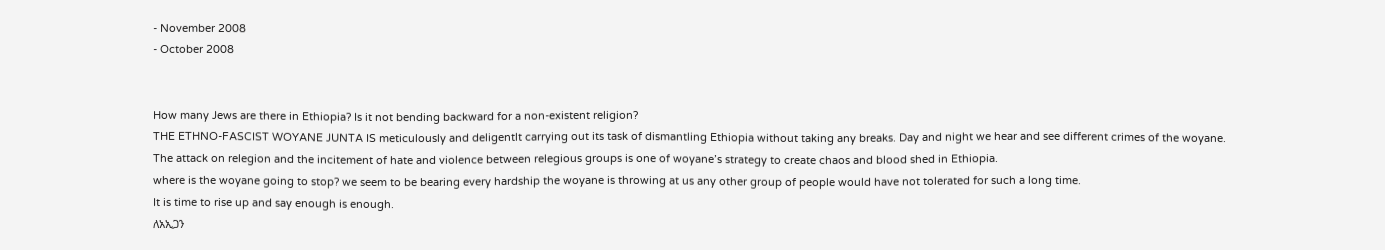- November 2008
- October 2008


How many Jews are there in Ethiopia? Is it not bending backward for a non-existent religion?
THE ETHNO-FASCIST WOYANE JUNTA IS meticulously and deligentlt carrying out its task of dismantling Ethiopia without taking any breaks. Day and night we hear and see different crimes of the woyane.
The attack on relegion and the incitement of hate and violence between relegious groups is one of woyane’s strategy to create chaos and blood shed in Ethiopia.
where is the woyane going to stop? we seem to be bearing every hardship the woyane is throwing at us any other group of people would have not tolerated for such a long time.
It is time to rise up and say enough is enough.
ለአኢጋን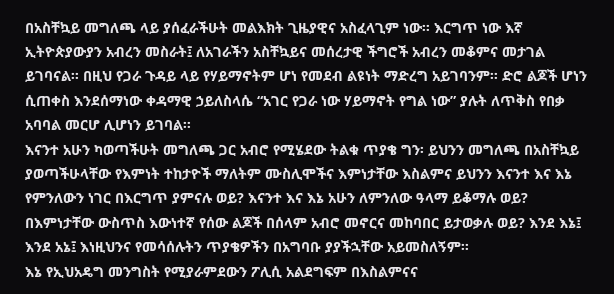በአስቸኳይ መግለጫ ላይ ያሰፈራችሁት መልእክት ጊዜያዊና አስፈላጊም ነው፡፡ እርግጥ ነው እኛ ኢትዮጵያውያን አብረን መስራት፤ ለአገራችን አስቸኳይና መሰረታዊ ችግሮች አብረን መቆምና መታገል ይገባናል፡፡ በዚህ የጋራ ጉዳይ ላይ የሃይማኖትም ሆነ የመደብ ልዩነት ማድረግ አይገባንም፡፡ ድሮ ልጆች ሆነን ሲጠቀስ እንደሰማነው ቀዳማዊ ኃይለስላሴ “አገር የጋራ ነው ሃይማኖት የግል ነው” ያሉት ለጥቅስ የበቃ አባባል መርሆ ሊሆነን ይገባል፡፡
እናንተ አሁን ካወጣችሁት መግለጫ ጋር አብሮ የሚሄደው ትልቁ ጥያቄ ግን፡ ይህንን መግለጫ በአስቸኳይ ያወጣችሁላቸው የእምነት ተከታዮች ማለትም ሙስሊሞችና እምነታቸው እስልምና ይህንን እናንተ እና እኔ የምንለውን ነገር በእርግጥ ያምናሉ ወይ? እናንተ እና እኔ አሁን ለምንለው ዓላማ ይቆማሉ ወይ? በእምነታቸው ውስጥስ እውነተኛ የሰው ልጆች በሰላም አብሮ መኖርና መከባበር ይታወቃሉ ወይ? እንደ እኔ፤ እንደ አኔ፤ እነዚህንና የመሳሰሉትን ጥያቄዎችን በአግባቡ ያያችኋቸው አይመስለኝም፡፡
እኔ የኢህአዴግ መንግስት የሚያራምደውን ፖሊሲ አልደግፍም በእስልምናና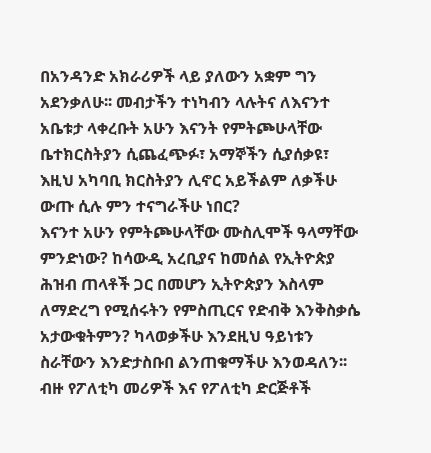በአንዳንድ አክራሪዎች ላይ ያለውን አቋም ግን አደንቃለሁ፡፡ መብታችን ተነካብን ላሉትና ለእናንተ አቤቱታ ላቀረቡት አሁን እናንት የምትጮሁላቸው ቤተክርስትያን ሲጨፈጭፉ፣ አማኞችን ሲያሰቃዩ፣ እዚህ አካባቢ ክርስትያን ሊኖር አይችልም ለቃችሁ ውጡ ሲሉ ምን ተናግራችሁ ነበር?
እናንተ አሁን የምትጮሁላቸው ሙስሊሞች ዓላማቸው ምንድነው? ከሳውዲ አረቢያና ከመሰል የኢትዮጵያ ሕዝብ ጠላቶች ጋር በመሆን ኢትዮጵያን እስላም ለማድረግ የሚሰሩትን የምስጢርና የድብቅ እንቅስቃሴ አታውቁትምን? ካላወቃችሁ እንደዚህ ዓይነቱን ስራቸውን እንድታስቡበ ልንጠቁማችሁ እንወዳለን፡፡
ብዙ የፖለቲካ መሪዎች እና የፖለቲካ ድርጅቶች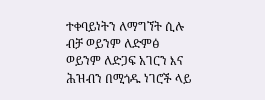ተቀባይነትን ለማግኘት ሲሉ ብቻ ወይንም ለድምፅ ወይንም ለድጋፍ አገርን እና ሕዝብን በሚጎዱ ነገሮች ላይ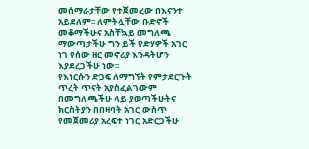መሰማራታቸው የተጀመረው በእናንተ አይደለም፡፡ ለምትሏቸው ቡድኖች መቆማችሁና አስቸኳይ መግለጫ ማውጣታችሁ ግን ይች የድሃዎች አገር ነገ የሰው ዘር መኖሪያ እንዳትሆን እያደረጋችሁ ነው፡፡
የእነርሱን ድጋፍ ለማግኘት የምታደርጉት ጥረት ጥናት አያስፈልገውም በመግለጫችሁ ላይ ያወጣችሁትና ክርስትያን በበዛባት አገር ውስጥ የመጀመሪያ አረፍተ ነገር አድርጋችሁ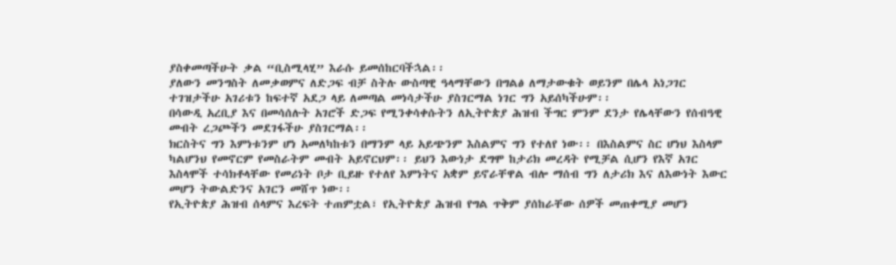ያስቀመጣችሁት ቃል “ቢስሚላሂ” እራሱ ይመሰከርባችኋል፡፡
ያለውን መንግስት ለመቃወምና ለድጋፍ ብቻ ስትሉ ውስጣዊ ዓላማቸውን በግልፅ ለማታውቁት ወይንም በሌላ አነጋገር ተገዝታችሁ አገሪቱን ከፍተኛ አደጋ ላይ ለመጣል መነሳታችሁ ያስገርማል ነገር ግን አይሰካችሁም፡፡
በሳውዲ አረቢያ እና በመሳሰሉት አገሮች ድጋፍ የሚንቀሳቀሱትን ለኢትዮጵያ ሕዝብ ችግር ምንም ደንታ የሌላቸውን የሰብዓዊ መብት ረጋጮችን መደገፋችሁ ያስገርማል፡፡
ክርስትና ግን እምነቱንም ሆነ አመለካከቱን በማንም ላይ አይጭንም እስልምና ግን የተለየ ነው፡፡ በእስልምና ስር ሆነህ እስላም ካልሆንህ የመኖርም የመስራትም መብት አይኖርህም፡፡ ይህን እውነታ ደግሞ ከታሪክ መረዳት የሚቻል ሲሆን የእኛ አገር እስላሞች ተሳክቶላቸው የመሪነት ቦታ ቢይዙ የተለየ እምነትና አቋም ይኖራቸዋል ብሎ ማሰብ ግን ለታሪክ እና ለእውነት እውር መሆን ትውልድንና አገርን መሸጥ ነው፡፡
የኢትዮጵያ ሕዝብ ሰላምና እረፍት ተጠምቷል፣ የኢትዮጵያ ሕዝብ የግል ጥቅም ያሰከራቸው ሰዎች መጠቀሚያ መሆን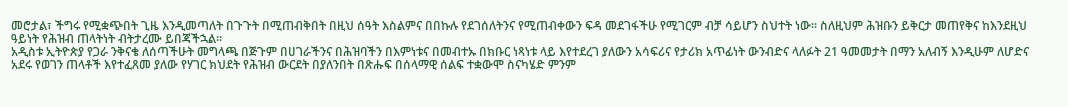መሮታል፣ ችግሩ የሚቋጭበት ጊዜ እንዲመጣለት በጉጉት በሚጠብቅበት በዚህ ሰዓት እስልምና በበኩሉ የደገሰለትንና የሚጠብቀውን ፍዳ መደገፋችሁ የሚገርም ብቻ ሳይሆን ስህተት ነው፡፡ ስለዚህም ሕዝቡን ይቅርታ መጠየቅና ከእንደዚህ ዓይነት የሕዝብ ጠላትነት ብትታረሙ ይበጃችኋል፡፡
አዲስቱ ኢትዮጵያ የጋራ ንቅናቄ ለሰጣችሁት መግላጫ በጅጉም በሀገራችንና በሕዝባችን በእምነቱና በመብተኡ በክቡር ነጻነቱ ላይ እየተደረገ ያለውን አሳፍሪና የታሪክ አጥፊነት ውንብድና ላለፉት 21 ዓመመታት በማን አለብኝ እንዲሁም ለሆድና አደሩ የወገን ጠላቶች እየተፈጸመ ያለው የሃገር ክህደት የሕዝብ ውርደት በያለንበት በጽሑፍ በሰላማዊ ሰልፍ ተቋውሞ ስናካሄድ ምንም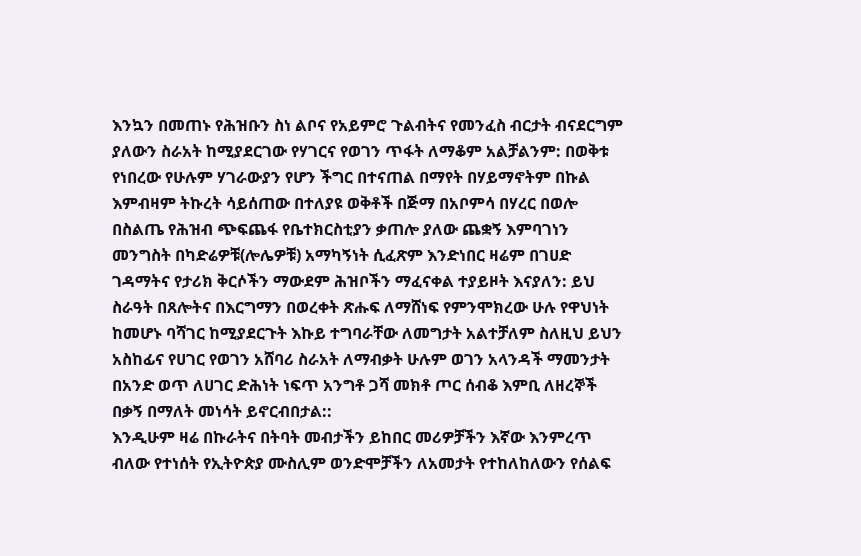እንኳን በመጠኑ የሕዝቡን ስነ ልቦና የአይምሮ ጉልብትና የመንፈስ ብርታት ብናደርግም ያለውን ስራአት ከሚያደርገው የሃገርና የወገን ጥፋት ለማቆም አልቻልንም: በወቅቱ የነበረው የሁሉም ሃገራውያን የሆን ችግር በተናጠል በማየት በሃይማኖትም በኩል እምብዛም ትኩረት ሳይሰጠው በተለያዩ ወቅቶች በጅማ በአቦምሳ በሃረር በወሎ በስልጤ የሕዝብ ጭፍጨፋ የቤተክርስቲያን ቃጠሎ ያለው ጨቋኝ እምባገነን መንግስት በካድሬዎቹ(ሎሌዎቹ) አማካኝነት ሲፈጽም እንድነበር ዛሬም በገሀድ ገዳማትና የታሪክ ቅርሶችን ማውደም ሕዝቦችን ማፈናቀል ተያይዞት እናያለን: ይህ ስራዓት በጸሎትና በእርግማን በወረቀት ጽሑፍ ለማሸነፍ የምንሞክረው ሁሉ የዋህነት ከመሆኑ ባሻገር ከሚያደርጉት እኩይ ተግባራቸው ለመግታት አልተቻለም ስለዚህ ይህን አስከፊና የሀገር የወገን አሸባሪ ስራአት ለማብቃት ሁሉም ወገን አላንዳች ማመንታት በአንድ ወጥ ለሀገር ድሕነት ነፍጥ አንግቶ ጋሻ መክቶ ጦር ሰብቆ እምቢ ለዘረኞች በቃኝ በማለት መነሳት ይኖርብበታል::
እንዲሁም ዛሬ በኩራትና በትባት መብታችን ይከበር መሪዎቻችን እኛው እንምረጥ ብለው የተነሰት የኢትዮጵያ ሙስሊም ወንድሞቻችን ለአመታት የተከለከለውን የሰልፍ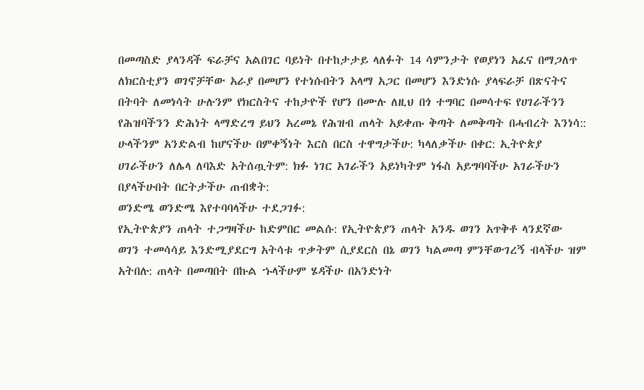በመጣስድ ያላንዳች ፍራቻና አልበገር ባይነት በተከታታይ ላለፉት 14 ሳምንታት የወያነን አፈና በማጋለጥ ለክርስቲያን ወገኖቻቸው አራያ በመሆን የተነሱበትን አላማ አጋር በመሆን እንድነሱ ያላፍራቻ በጽናትና በትባት ለመነሳት ሁሉንም የክርስትና ተከታዮች የሆን በሙሉ ለዚህ በጎ ተግባር በመሳተፍ የሀገራችንን የሕዝባችንን ድሕነት ላማድረግ ይህን አረመኔ የሕዝብ ጠላት አይቀጡ ቅጣት ለመቅጣት በሓብረት እንነሳ::
ሁላችንም አንድልብ ከሆናችሁ በምቀኝነት እርስ በርስ ተዋግታችሁ: ካላለቃችሁ በቀር: ኢትዮጵያ ሀገራችሁን ለሌላ ለባእድ አትሰጧትም: ክፉ ነገር አገራችን አይነካትም ነፋስ አይግባባችሁ አገራችሁን በያላችሁበት በርትታችሁ ጠብቋት:
ወንድሜ ወንድሜ እየተባባላችሁ ተደጋገፉ:
የኢትዮጵያን ጠላት ተጋግዛችሁ ከድምበር መልሱ: የኢትዮጵያን ጠላት አንዱ ወገን አጥቅቶ ላንደኛው ወገን ተመሳሳይ እንድሚያደርግ አትሳቱ ጥቃትም ሲያደርስ በኔ ወገን ካልመጣ ምንቸውገረኝ ብላችሁ ዝም አትበሉ: ጠላት በመጣበት በኩል ኁላችሁም ሄዳችሁ በአንድነት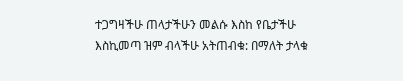ተጋግዛችሁ ጠላታችሁን መልሱ እስከ የቤታችሁ እስኪመጣ ዝም ብላችሁ አትጠብቁ: በማለት ታላቁ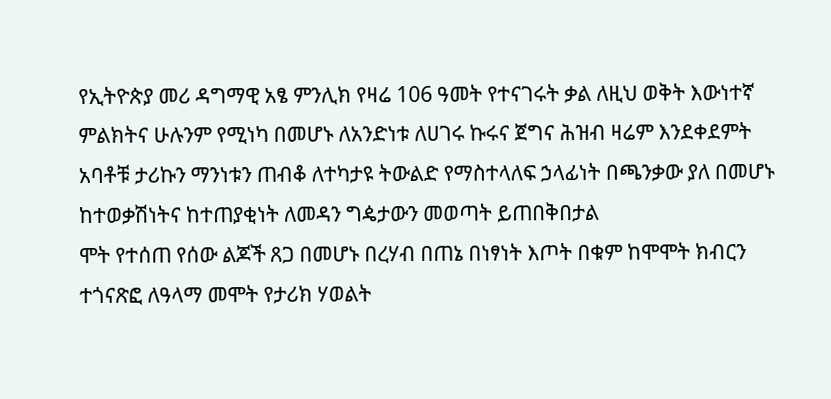የኢትዮጵያ መሪ ዳግማዊ አፄ ምንሊክ የዛሬ 106 ዓመት የተናገሩት ቃል ለዚህ ወቅት እውነተኛ ምልክትና ሁሉንም የሚነካ በመሆኑ ለአንድነቱ ለሀገሩ ኩሩና ጀግና ሕዝብ ዛሬም እንደቀደምት አባቶቹ ታሪኩን ማንነቱን ጠብቆ ለተካታዩ ትውልድ የማስተላለፍ ኃላፊነት በጫንቃው ያለ በመሆኑ ከተወቃሽነትና ከተጠያቂነት ለመዳን ግዼታውን መወጣት ይጠበቅበታል
ሞት የተሰጠ የሰው ልጆች ጸጋ በመሆኑ በረሃብ በጠኔ በነፃነት እጦት በቁም ከሞሞት ክብርን ተጎናጽፎ ለዓላማ መሞት የታሪክ ሃወልት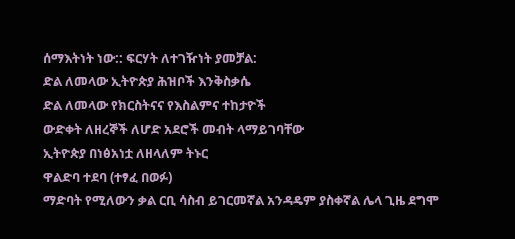ሰማእትነት ነው:: ፍርሃት ለተገዥነት ያመቻል:
ድል ለመላው ኢትዮጵያ ሕዝቦች እንቅስቃሴ
ድል ለመላው የክርስትናና የእስልምና ተከታዮች
ውድቀት ለዘረኞች ለሆድ አደሮች መብት ላማይገባቸው
ኢትዮጵያ በነፅአነቷ ለዘላለም ትኑር
ዋልድባ ተደባ (ተፃፈ በወፉ)
ማድባት የሚለውን ቃል ርቢ ሳስብ ይገርመኛል አንዳዴም ያስቀኛል ሌላ ጊዜ ደግሞ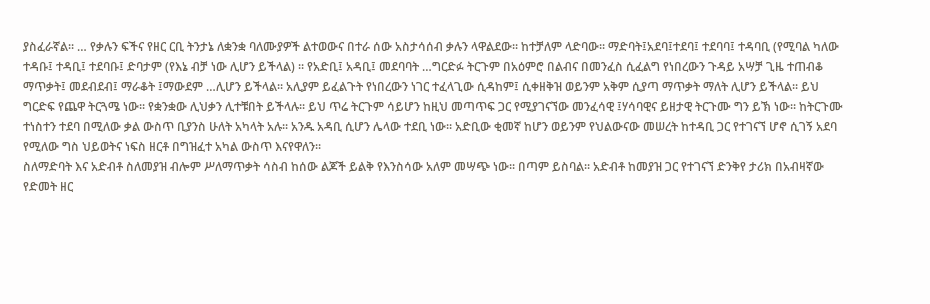ያስፈራኛል፡፡ … የቃሉን ፍችና የዘር ርቢ ትንታኔ ለቋንቋ ባለሙያዎች ልተወውና በተራ ሰው አስታሳሰብ ቃሉን ላዋልደው፡፡ ከተቻለም ላድባው፡፡ ማድባት፤አደባ፤ተደባ፤ ተደባባ፤ ተዳባቢ (የሚባል ካለው ተዳቡ፤ ተዳቢ፤ ተደባቡ፤ ድባታም (የእኔ ብቻ ነው ሊሆን ይችላል) ፡፡ የአድቢ፤ አዳቢ፤ መደባባት …ግርድፉ ትርጉም በአዕምሮ በልብና በመንፈስ ሲፈልግ የነበረውን ጉዳይ አሣቻ ጊዜ ተጠብቆ ማጥቃት፤ መደብደብ፤ ማራቆት ፤ማውደም …ሊሆን ይችላል፡፡ አሊያም ይፈልጉት የነበረውን ነገር ተፈላጊው ሲዳከም፤ ሲቀዘቅዝ ወይንም አቅም ሲያጣ ማጥቃት ማለት ሊሆን ይችላል፡፡ ይህ ግርድፍ የጨዋ ትርጓሜ ነው፡፡ የቋንቋው ሊህቃን ሊተቹበት ይችላሉ፡፡ ይህ ጥሬ ትርጉም ሳይሆን ከዚህ መጣጥፍ ጋር የሚያገናኘው መንፈሳዊ ፤ሃሳባዊና ይዘታዊ ትርጉሙ ግን ይኽ ነው፡፡ ከትርጉሙ ተነስተን ተደባ በሚለው ቃል ውስጥ ቢያንስ ሁለት አካላት አሉ፡፡ አንዱ አዳቢ ሲሆን ሌላው ተደቢ ነው፡፡ አድቢው ቂመኛ ከሆን ወይንም የህልውናው መሠረት ከተዳቢ ጋር የተገናኘ ሆኖ ሲገኝ አደባ የሚለው ግስ ህይወትና ነፍስ ዘርቶ በግዝፈተ አካል ውስጥ እናየዋለን፡፡
ስለማድባት እና አድብቶ ስለመያዝ ብሎም ሥለማጥቃት ሳስብ ከሰው ልጆች ይልቅ የእንስሳው አለም መሣጭ ነው፡፡ በጣም ይስባል፡፡ አድብቶ ከመያዝ ጋር የተገናኘ ድንቅየ ታሪክ በአብዛኛው የድመት ዘር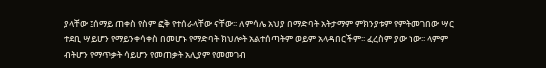ያላቸው ፤ሰማይ ጠቀስ የስም ፎቅ የተሰራላቸው ናቸው፡፡ ለምሳሌ አህያ በማድባት አትታማም ምክንያቱም የምትመገበው ሣር ተደቢ ሣይሆን የማይንቀሳቀስ በመሆኑ የማድባት ክህሎት አልተሰጣትም ወይም አላዳበርችም፡፡ ፈረስም ያው ነው፡፡ ላምም ብትሆን የማጥቃት ሳይሆን የመጠቃት አሊያም የመመገብ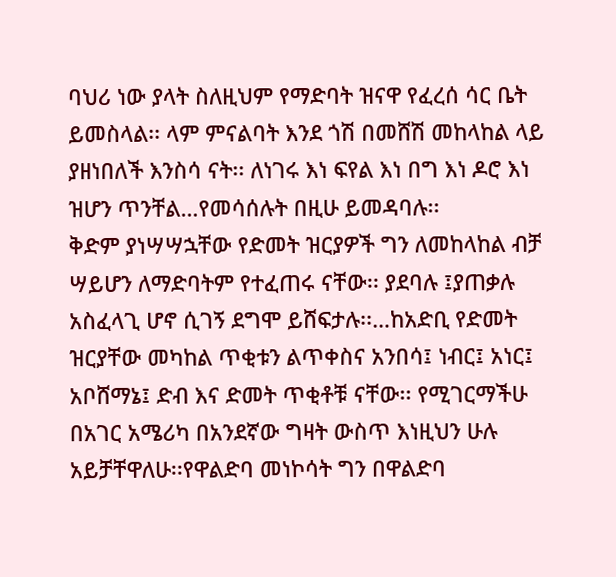ባህሪ ነው ያላት ስለዚህም የማድባት ዝናዋ የፈረሰ ሳር ቤት ይመስላል፡፡ ላም ምናልባት እንደ ጎሽ በመሸሽ መከላከል ላይ ያዘነበለች እንስሳ ናት፡፡ ለነገሩ እነ ፍየል እነ በግ እነ ዶሮ እነ ዝሆን ጥንቸል…የመሳሰሉት በዚሁ ይመዳባሉ፡፡
ቅድም ያነሣሣኋቸው የድመት ዝርያዎች ግን ለመከላከል ብቻ ሣይሆን ለማድባትም የተፈጠሩ ናቸው፡፡ ያደባሉ ፤ያጠቃሉ አስፈላጊ ሆኖ ሲገኝ ደግሞ ይሸፍታሉ፡፡…ከአድቢ የድመት ዝርያቸው መካከል ጥቂቱን ልጥቀስና አንበሳ፤ ነብር፤ አነር፤ አቦሸማኔ፤ ድብ እና ድመት ጥቂቶቹ ናቸው፡፡ የሚገርማችሁ በአገር አሜሪካ በአንደኛው ግዛት ውስጥ እነዚህን ሁሉ አይቻቸዋለሁ፡፡የዋልድባ መነኮሳት ግን በዋልድባ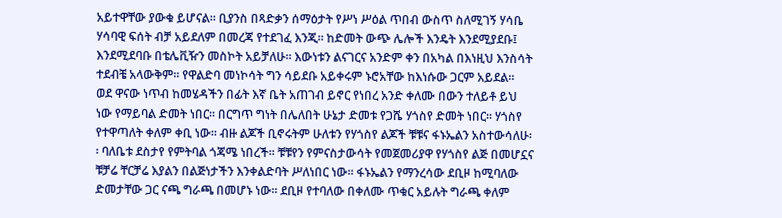አይተዋቸው ያውቁ ይሆናል፡፡ ቢያንስ በጻድቃን ሰማዕታት የሥነ ሥዕል ጥበብ ውስጥ ስለሚገኝ ሃሳቤ ሃሳባዊ ፍሰት ብቻ አይደለም በመረጃ የተደገፈ እንጂ፡፡ ከድመት ውጭ ሌሎች እንዴት እንደሚያደቡ፤ እንደሚደባቡ በቴሌቪዥን መስኮት አይቻለሁ፡፡ እውነቱን ልናገርና አንድም ቀን በአካል በእነዚህ እንስሳት ተደብቼ አላውቅም፡፡ የዋልድባ መነኮሳት ግን ሳይደቡ አይቀሩም ኑሮአቸው ከእነሱው ጋርም አይደል፡፡
ወደ ዋናው ነጥብ ከመሄዳችን በፊት እኛ ቤት አጠገብ ይኖር የነበረ አንድ ቀለሙ በውን ተለይቶ ይህ ነው የማይባል ድመት ነበር፡፡ በርግጥ ግነት በሌለበት ሁኔታ ድመቱ የጋሼ ሃጎስየ ድመት ነበር፡፡ ሃጎስየ የተዋጣለት ቀለም ቀቢ ነው፡፡ ብዙ ልጆች ቢኖሩትም ሁለቱን የሃጎስየ ልጆች ቹቹና ፋኑኤልን አስተውሳለሁ፡፡ ባለቤቱ ደስታየ የምትባል ጎጃሜ ነበረች፡፡ ቹቹየን የምናስታውሳት የመጀመሪያዋ የሃጎስየ ልጅ በመሆኗና ቹቻሬ ቸርቻሬ እያልን በልጅነታችን እንቀልድባት ሥለነበር ነው፡፡ ፋኑኤልን የማንረሳው ደቢዞ ከሚባለው ድመታቸው ጋር ናጫ ግራጫ በመሆኑ ነው፡፡ ደቢዞ የተባለው በቀለሙ ጥቁር አይሉት ግራጫ ቀለም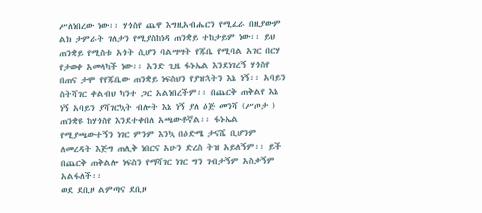ሥለነበረው ነው፡፡ ሃጎስየ ጨዋ እግዚአብሔርን የሚፈራ በዚያውም ልክ ታምራት ገለታን የሚያስከነዳ ጠንቋይ ተከታይም ነው፡፡ ይህ ጠንቋይ የሚስቱ አጎት ሲሆን ባልሣሣት የጁቤ የሚባል አገር በርሃ የታወቀ አመላካች ነው፡፡ አንድ ጊዜ ፋኑኤል እንደነገረኝ ሃጎስየ በጠና ታሞ የየጁቤው ጠንቋይ ነፍስህን የያዝኋትን እኔ ነኝ፡፡ አባይን ስትሻገር ቀልብህ ካንተ ጋር አልነበረችም፡፡ በጨርቅ ጠቅልየ እኔ ነኝ አባይን ያሻገርኳት ብሎት እኔ ነኝ ያለ ዕጅ መንሻ (ሥጦታ ) ጠንቋዩ ከሃጎስየ እንደተቀበለ አጫውቶኛል፡፡ ፋኑኤል የሚያጫውተኝን ነገር ምንም እንኳ በዕድሜ ታናሼ ቢሆንም ለመረዳት እጅግ ጠሊቅ ነበርና አሁን ድረስ ትዝ አይለኝም፡፡ ይች በጨርቅ ጠቅልሎ ነፍስን የማሻገር ነገር ግን ገብታኝም አስቃኝም አልፋለች፡፡
ወደ ደቢዞ ልምጣና ደቢዞ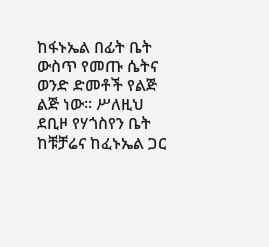ከፋኑኤል በፊት ቤት ውስጥ የመጡ ሴትና ወንድ ድመቶች የልጅ ልጅ ነው፡፡ ሥለዚህ ደቢዞ የሃጎስየን ቤት ከቹቻሬና ከፈኑኤል ጋር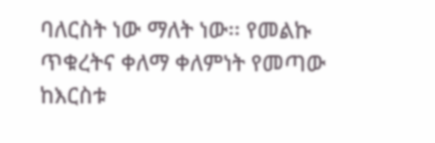ባለርስት ነው ማለት ነው፡፡ የመልኩ ጥቁረትና ቀለማ ቀለምነት የመጣው ከእርስቱ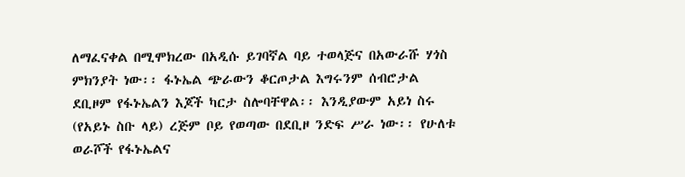ለማፈናቀል በሚሞክረው በአዲሱ ይገባኛል ባይ ተወላጅና በአውራሹ ሃጎስ ምክንያት ነው፡፡ ፋኑኤል ጭራውን ቆርጦታል እግሩንም ሰብሮታል ደቢዞም የፋኑኤልን እጆች ካርታ ስሎባቸዋል፡፡ እንዲያውም አይነ ስሩ (የአይኑ ስቡ ላይ) ረጅም ቦይ የወጣው በደቢዞ ንድፍ ሥራ ነው፡፡ የሁለቱ ወራሾች የፋኑኤልና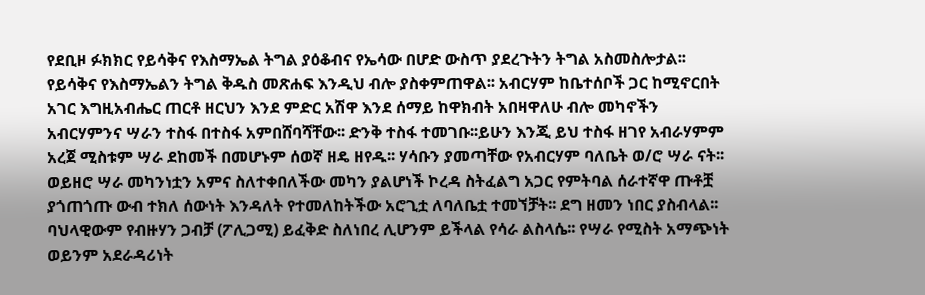የደቢዞ ፉክክር የይሳቅና የእስማኤል ትግል ያዕቆብና የኤሳው በሆድ ውስጥ ያደረጉትን ትግል አስመስሎታል፡፡ የይሳቅና የእስማኤልን ትግል ቅዱስ መጽሐፍ እንዲህ ብሎ ያስቀምጠዋል፡፡ አብርሃም ከቤተሰቦች ጋር ከሚኖርበት አገር እግዚአብሔር ጠርቶ ዘርህን እንደ ምድር አሽዋ እንደ ሰማይ ከዋክብት አበዛዋለሁ ብሎ መካኖችን አብርሃምንና ሣራን ተስፋ በተስፋ አምበሸባሻቸው፡፡ ድንቅ ተስፋ ተመገቡ፡፡ይሁን እንጂ ይህ ተስፋ ዘገየ አብራሃምም አረጀ ሚስቱም ሣራ ደከመች በመሆኑም ሰወኛ ዘዴ ዘየዱ፡፡ ሃሳቡን ያመጣቸው የአብርሃም ባለቤት ወ/ሮ ሣራ ናት፡፡ ወይዘሮ ሣራ መካንነቷን አምና ስለተቀበለችው መካን ያልሆነች ኮረዳ ስትፈልግ አጋር የምትባል ሰራተኛዋ ጡቶቿ ያጎጠጎጡ ውብ ተክለ ሰውነት እንዳለት የተመለከትችው አሮጊቷ ለባለቤቷ ተመኘቻት፡፡ ደግ ዘመን ነበር ያስብላል፡፡ ባህላዊውም የብዙሃን ጋብቻ (ፖሊጋሚ) ይፈቅድ ስለነበረ ሊሆንም ይችላል የሳራ ልስላሴ፡፡ የሣራ የሚስት አማጭነት ወይንም አደራዳሪነት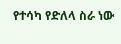የተሳካ የድለላ ስራ ነው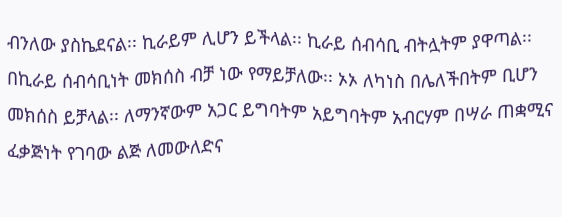ብንለው ያስኬደናል፡፡ ኪራይም ሊሆን ይችላል፡፡ ኪራይ ሰብሳቢ ብትሏትም ያዋጣል፡፡ በኪራይ ሰብሳቢነት መክሰስ ብቻ ነው የማይቻለው፡፡ ኦኦ ለካነስ በሌለችበትም ቢሆን መክሰስ ይቻላል፡፡ ለማንኛውም አጋር ይግባትም አይግባትም አብርሃም በሣራ ጠቋሚና ፈቃጅነት የገባው ልጅ ለመውለድና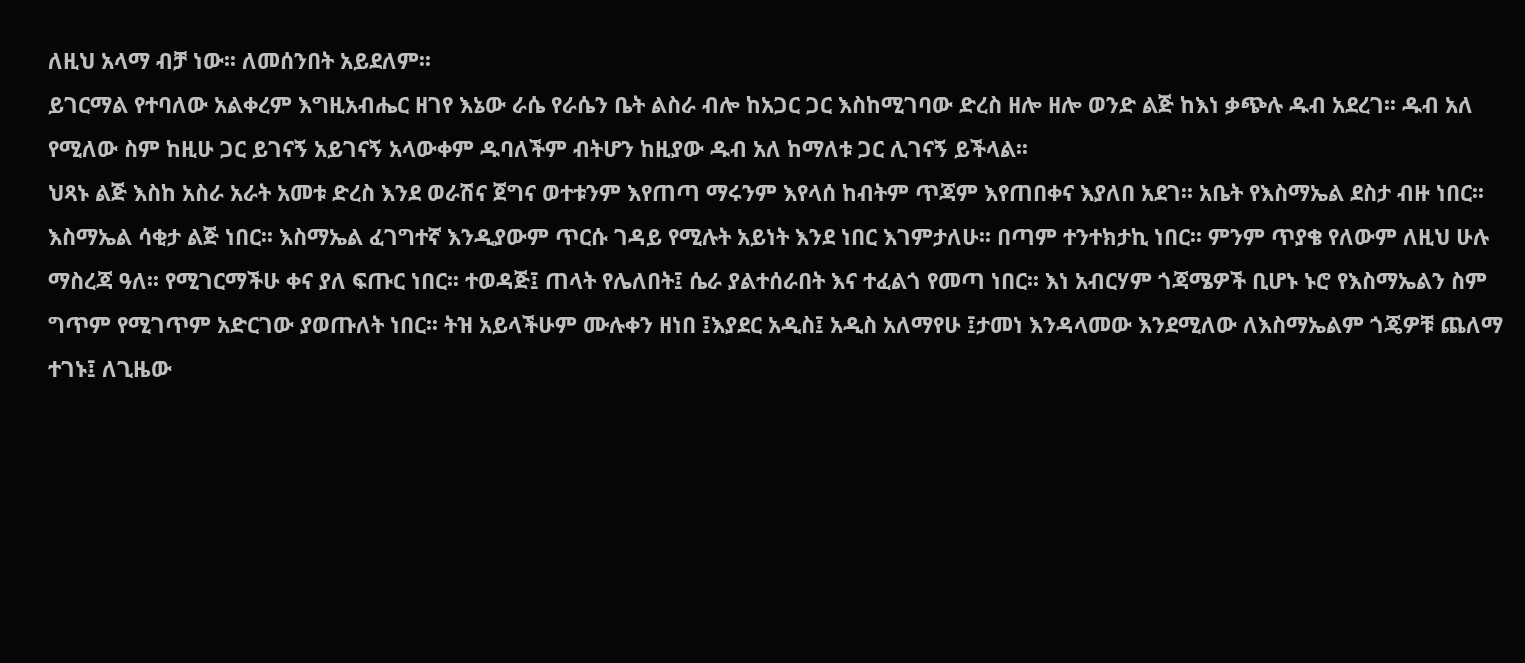ለዚህ አላማ ብቻ ነው፡፡ ለመሰንበት አይደለም፡፡
ይገርማል የተባለው አልቀረም እግዚአብሔር ዘገየ እኔው ራሴ የራሴን ቤት ልስራ ብሎ ከአጋር ጋር እስከሚገባው ድረስ ዘሎ ዘሎ ወንድ ልጅ ከእነ ቃጭሉ ዱብ አደረገ፡፡ ዱብ አለ የሚለው ስም ከዚሁ ጋር ይገናኝ አይገናኝ አላውቀም ዱባለችም ብትሆን ከዚያው ዱብ አለ ከማለቱ ጋር ሊገናኝ ይችላል፡፡
ህጻኑ ልጅ እስከ አስራ አራት አመቱ ድረስ እንደ ወራሽና ጀግና ወተቱንም እየጠጣ ማሩንም እየላሰ ከብትም ጥጃም እየጠበቀና እያለበ አደገ፡፡ አቤት የእስማኤል ደስታ ብዙ ነበር፡፡ እስማኤል ሳቂታ ልጅ ነበር፡፡ እስማኤል ፈገግተኛ እንዲያውም ጥርሱ ገዳይ የሚሉት አይነት እንደ ነበር እገምታለሁ፡፡ በጣም ተንተክታኪ ነበር፡፡ ምንም ጥያቄ የለውም ለዚህ ሁሉ ማስረጃ ዓለ፡፡ የሚገርማችሁ ቀና ያለ ፍጡር ነበር፡፡ ተወዳጅ፤ ጠላት የሌለበት፤ ሴራ ያልተሰራበት እና ተፈልጎ የመጣ ነበር፡፡ እነ አብርሃም ጎጃሜዎች ቢሆኑ ኑሮ የእስማኤልን ስም ግጥም የሚገጥም አድርገው ያወጡለት ነበር፡፡ ትዝ አይላችሁም ሙሉቀን ዘነበ ፤እያደር አዲስ፤ አዲስ አለማየሁ ፤ታመነ እንዳላመው እንደሚለው ለእስማኤልም ጎጄዎቹ ጨለማ ተገኑ፤ ለጊዜው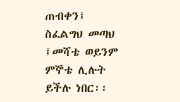ጠብቀን፤ ስፈልግህ መጣህ ፤መሻቴ ወይንም ምኞቴ ሊሉት ይችሉ ነበር፡፡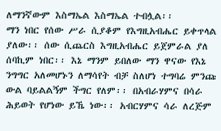ለማንኛውም እስማኤል እስማኤል ተብሏል፡፡
ማን ነበር የሰው ሥራ ሲያቆም የእግዚአብሔር ይቀጥላል ያለው፡፡ ሰው ሲጨርስ እግዚአብሔር ይጀምራል ያለ ሰባኪም ነበር፡፡ እኔ ማንም ይበለው ማን ዋናው የእኔ ንግግር አለመሆኑን ለማሳየት ብቻ ስለሆነ ተግባሬ ምንጩ ውል ባይልልኝም ችግር የለም፡፡ በአብራሃምና በሳራ ሕይወት የሆነው ይኼ ነው፡፡ አብርሃምና ሳራ ለረጅም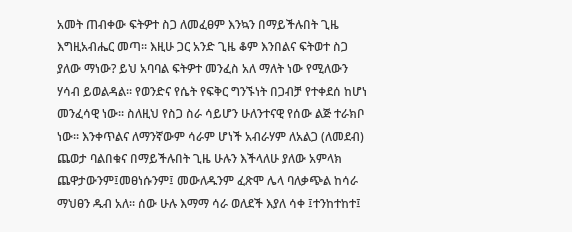አመት ጠብቀው ፍትዎተ ስጋ ለመፈፀም እንኳን በማይችሉበት ጊዜ እግዚአብሔር መጣ፡፡ እዚሁ ጋር አንድ ጊዜ ቆም እንበልና ፍትወተ ስጋ ያለው ማነው? ይህ አባባል ፍትዎተ መንፈስ አለ ማለት ነው የሚለውን ሃሳብ ይወልዳል፡፡ የወንድና የሴት የፍቅር ግንኙነት በጋብቻ የተቀደሰ ከሆነ መንፈሳዊ ነው፡፡ ስለዚህ የስጋ ስራ ሳይሆን ሁለንተናዊ የሰው ልጅ ተራክቦ ነው፡፡ እንቀጥልና ለማንኛውም ሳራም ሆነች አብራሃም ለአልጋ (ለመደብ) ጨወታ ባልበቁና በማይችሉበት ጊዜ ሁሉን እችላለሁ ያለው አምላክ ጨዋታውንም፤መፀነሱንም፤ መውለዱንም ፈጽሞ ሌላ ባለቃጭል ከሳራ ማህፀን ዱብ አለ፡፡ ሰው ሁሉ እማማ ሳራ ወለደች እያለ ሳቀ ፤ተንከተከተ፤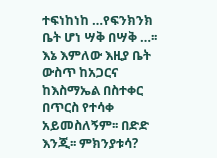ተፍነከነከ …የፍንክንክ ቤት ሆነ ሣቅ በሣቅ …፡፡ እኔ እምለው እዚያ ቤት ውስጥ ከአጋርና ከእስማኤል በስተቀር በጥርስ የተሳቀ አይመስለኝም፡፡ በድድ እንጂ፡፡ ምክንያቱሳ?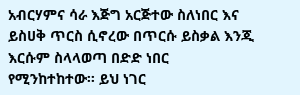አብርሃምና ሳራ እጅግ አርጅተው ስለነበር እና ይስሀቅ ጥርስ ሲኖረው በጥርሱ ይስቃል እንጂ እርሱም ስላላወጣ በድድ ነበር የሚንከተከተው፡፡ ይህ ነገር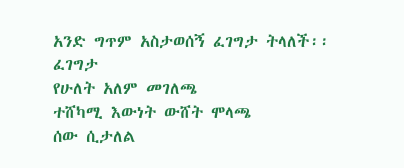አንድ ግጥም አስታወሰኝ ፈገግታ ትላለች፡፡
ፈገግታ
የሁለት አለም መገለጫ
ተሸካሚ እውነት ውሸት ሞላጫ
ሰው ሲታለል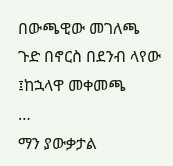በውጫዊው መገለጫ
ጉድ በኖርስ በደንብ ላየው ፤ከኋላዋ መቀመጫ
…
ማን ያውቃታል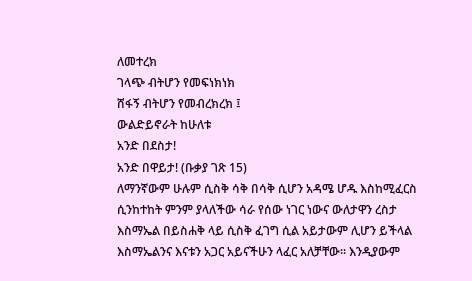ለመተረክ
ገላጭ ብትሆን የመፍነክነክ
ሸፋኝ ብትሆን የመብረክረክ ፤
ውልድይኖራት ከሁለቱ
አንድ በደስታ!
አንድ በዋይታ! (ቡቃያ ገጽ 15)
ለማንኛውም ሁሉም ሲስቅ ሳቅ በሳቅ ሲሆን አዳሜ ሆዱ እስከሚፈርስ ሲንከተከት ምንም ያላለችው ሳራ የሰው ነገር ነውና ውለታዋን ረስታ እስማኤል በይስሐቅ ላይ ሲስቅ ፈገግ ሲል አይታውም ሊሆን ይችላል እስማኤልንና እናቱን አጋር አይናችሁን ላፈር አለቻቸው፡፡ እንዲያውም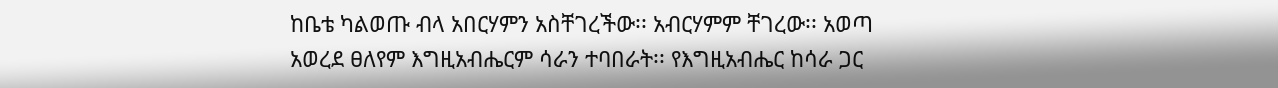ከቤቴ ካልወጡ ብላ አበርሃምን አስቸገረችው፡፡ አብርሃምም ቸገረው፡፡ አወጣ አወረደ ፀለየም እግዚአብሔርም ሳራን ተባበራት፡፡ የእግዚአብሔር ከሳራ ጋር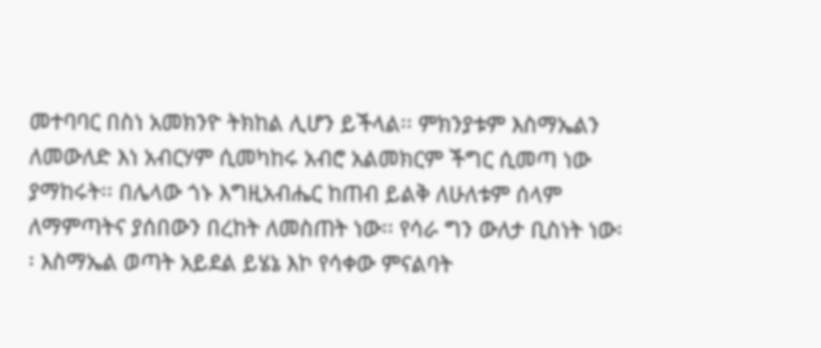መተባባር በስነ አመክንዮ ትክከል ሊሆን ይችላል፡፡ ምክንያቱም እስማኤልን ለመውለድ እነ አብርሃም ሲመካከሩ አብሮ አልመክርም ችግር ሲመጣ ነው ያማከሩት፡፡ በሌላው ጎኑ እግዚአብሔር ከጠብ ይልቅ ለሁለቱም ሰላም ለማምጣትና ያሰበውን በረከት ለመስጠት ነው፡፡ የሳራ ግን ውለታ ቢስነት ነው፡፡ እስማኤል ወጣት አይደል ይሄኔ እኮ የሳቀው ምናልባት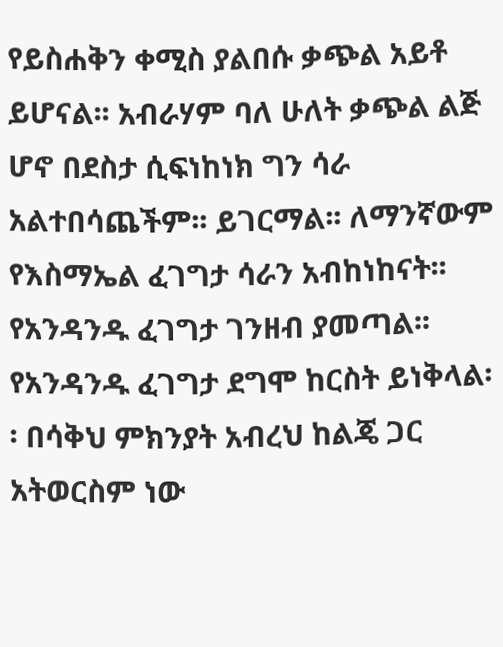የይስሐቅን ቀሚስ ያልበሱ ቃጭል አይቶ ይሆናል፡፡ አብራሃም ባለ ሁለት ቃጭል ልጅ ሆኖ በደስታ ሲፍነከነክ ግን ሳራ አልተበሳጨችም፡፡ ይገርማል፡፡ ለማንኛውም የእስማኤል ፈገግታ ሳራን አብከነከናት፡፡ የአንዳንዱ ፈገግታ ገንዘብ ያመጣል፡፡ የአንዳንዱ ፈገግታ ደግሞ ከርስት ይነቅላል፡፡ በሳቅህ ምክንያት አብረህ ከልጄ ጋር አትወርስም ነው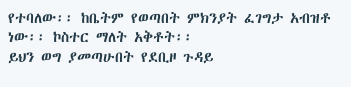የተባለው፡፡ ከቤትም የወጣበት ምክንያት ፈገግታ አብዝቶ ነው፡፡ ኮስተር ማለት አቅቶት፡፡
ይህን ወግ ያመጣሁበት የደቢዞ ጉዳይ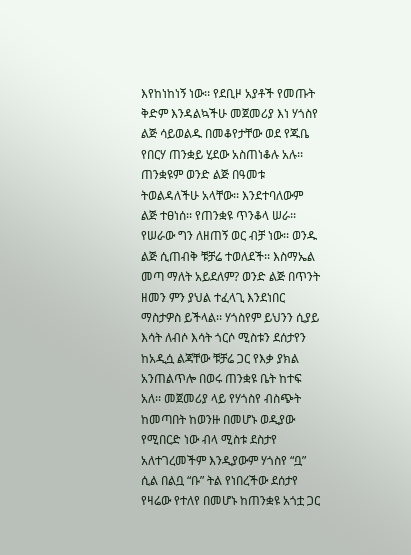እየከነከነኝ ነው፡፡ የደቢዞ አያቶች የመጡት ቅድም እንዳልኳችሁ መጀመሪያ እነ ሃጎስየ ልጅ ሳይወልዱ በመቆየታቸው ወደ የጁቤ የበርሃ ጠንቋይ ሂደው አስጠነቆሉ አሉ፡፡ ጠንቋዩም ወንድ ልጅ በዓመቱ ትወልዳለችሁ አላቸው፡፡ እንደተባለውም ልጅ ተፀነሰ፡፡ የጠንቋዩ ጥንቆላ ሠራ፡፡ የሠራው ግን ለዘጠኝ ወር ብቻ ነው፡፡ ወንዱ ልጅ ሲጠብቅ ቹቻሬ ተወለደች፡፡ እስማኤል መጣ ማለት አይደለም? ወንድ ልጅ በጥንት ዘመን ምን ያህል ተፈላጊ እንደነበር ማስታዎስ ይችላል፡፡ ሃጎስየም ይህንን ሲያይ እሳት ለብሶ እሳት ጎርሶ ሚስቱን ደሰታየን ከአዲሷ ልጃቸው ቹቻሬ ጋር የእቃ ያክል አንጠልጥሎ በወሩ ጠንቋዩ ቤት ከተፍ አለ፡፡ መጀመሪያ ላይ የሃጎስየ ብስጭት ከመጣበት ከወንዙ በመሆኑ ወዲያው የሚበርድ ነው ብላ ሚስቱ ደስታየ አለተገረመችም እንዲያውም ሃጎስየ “ቧ” ሲል በልቧ “ቡ” ትል የነበረችው ደሰታየ የዛሬው የተለየ በመሆኑ ከጠንቋዩ አጎቷ ጋር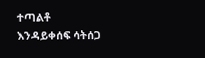ተጣልቶ እንዳይቀሰፍ ሳትሰጋ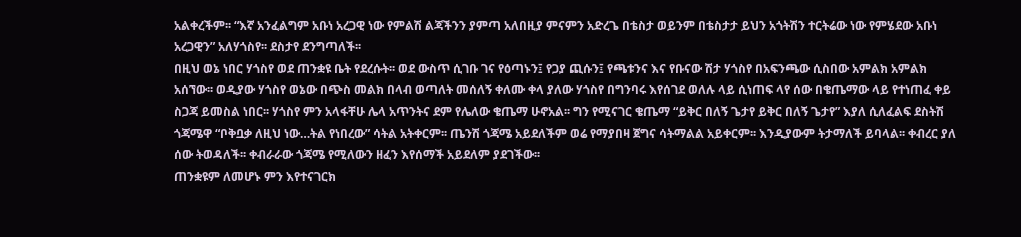አልቀረችም፡፡ “እኛ አንፈልግም አቡነ አረጋዊ ነው የምልሽ ልጃችንን ያምጣ አለበዚያ ምናምን አድረጌ በቴስታ ወይንም በቴስታታ ይህን አጎትሽን ተርትሬው ነው የምሄደው አቡነ አረጋዊን” አለሃጎስየ፡፡ ደስታየ ደንግጣለች፡፡
በዚህ ወኔ ነበር ሃጎስየ ወደ ጠንቋዩ ቤት የደረሱት፡፡ ወደ ውስጥ ሲገቡ ገና የዕጣኑን፤ የጋያ ጪሱን፤ የጫቱንና እና የቡናው ሽታ ሃጎስየ በአፍንጫው ሲስበው አምልክ አምልክ አሰኘው፡፡ ወዲያው ሃጎስየ ወኔው በጭስ መልክ በላብ ወጣለት መሰለኝ ቀለሙ ቀላ ያለው ሃጎስየ በግንባሩ እየሰገደ ወለሉ ላይ ሲነጠፍ ላየ ሰው በቄጤማው ላይ የተነጠፈ ቀይ ስጋጃ ይመስል ነበር፡፡ ሃጎስየ ምን አላፋቸሁ ሌላ አጥንትና ደም የሌለው ቄጤማ ሁኖአል፡፡ ግን የሚናገር ቄጤማ “ይቅር በለኝ ጌታየ ይቅር በለኝ ጌታየ” እያለ ሲለፈልፍ ደስትሽ ጎጃሜዋ “ቦቅቧቃ ለዚህ ነው…ትል የነበረው” ሳትል አትቀርም፡፡ ጤንሽ ጎጃሜ አይደለችም ወሬ የማያበዛ ጀግና ሳትማልል አይቀርም፡፡ እንዲያውም ትታማለች ይባላል፡፡ ቀብረር ያለ ሰው ትወዳለች፡፡ ቀብራራው ጎጃሜ የሚለውን ዘፈን እየሰማች አይደለም ያደገችው፡፡
ጠንቋዩም ለመሆኑ ምን እየተናገርክ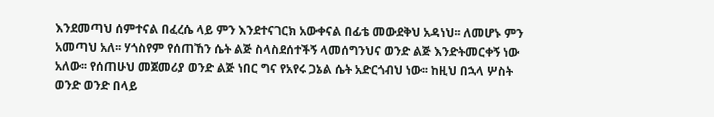እንደመጣህ ሰምተናል በፈረሴ ላይ ምን እንደተናገርክ አውቀናል በፊቴ መውደቅህ አዳነህ፡፡ ለመሆኑ ምን አመጣህ አለ፡፡ ሃጎስየም የሰጠኸን ሴት ልጅ ስላስደሰተችኝ ላመሰግንህና ወንድ ልጅ እንድትመርቀኝ ነው አለው፡፡ የሰጠሁህ መጀመሪያ ወንድ ልጅ ነበር ግና የአየሩ ጋኔል ሴት አድርጎብህ ነው፡፡ ከዚህ በኋላ ሦስት ወንድ ወንድ በላይ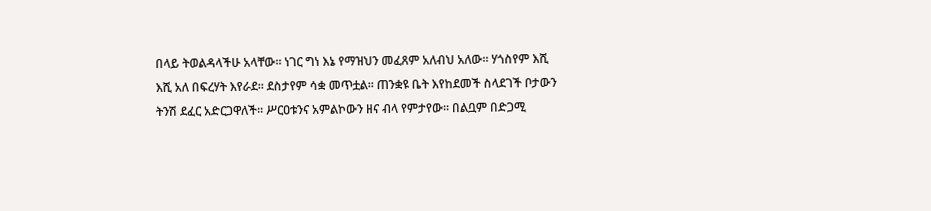በላይ ትወልዳላችሁ አላቸው፡፡ ነገር ግነ እኔ የማዝህን መፈጸም አለብህ አለው፡፡ ሃጎስየም እሺ እሺ አለ በፍረሃት እየራደ፡፡ ደስታየም ሳቋ መጥቷል፡፡ ጠንቋዩ ቤት እየከደመች ስላደገች ቦታውን ትንሽ ደፈር አድርጋዋለች፡፡ ሥርዐቱንና አምልኮውን ዘና ብላ የምታየው፡፡ በልቧም በድጋሚ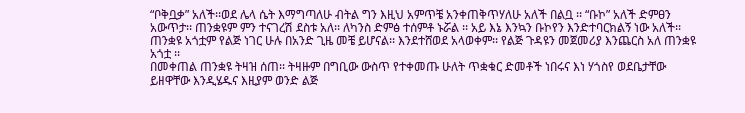“ቦቅቧቃ” አለች፡፡ወደ ሌላ ሴት እማግጣለሁ ብትል ግን እዚህ አምጥቼ አንቀጠቅጥሃለሁ አለች በልቧ ፡፡ “ቡኮ” አለች ድምፀን አውጥታ፡፡ ጠንቋዩም ምን ተናገረሽ ደስቱ አለ፡፡ ለካንስ ድምፅ ተሰምቶ ኑሯል ፡፡ አይ እኔ እንኳን ቡኮየን እንድተባርክልኝ ነው አለች፡፡ ጠንቋዩ አጎቷም የልጅ ነገር ሁሉ በአንድ ጊዜ መቼ ይሆናል፡፡ እንደተሸወደ አላወቀም፡፡ የልጅ ጉዳዩን መጀመሪያ እንጨርስ አለ ጠንቋዩ አጎቷ ፡፡
በመቀጠል ጠንቋዩ ትዛዝ ሰጠ፡፡ ትዛዙም በግቢው ውስጥ የተቀመጡ ሁለት ጥቋቁር ድመቶች ነበሩና እነ ሃጎስየ ወደቤታቸው ይዘዋቸው እንዲሄዱና እዚያም ወንድ ልጅ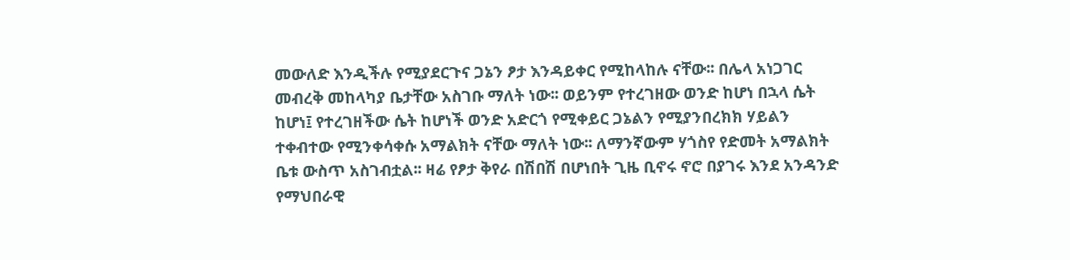መውለድ እንዲችሉ የሚያደርጉና ጋኔን ፆታ እንዳይቀር የሚከላከሉ ናቸው፡፡ በሌላ አነጋገር መብረቅ መከላካያ ቤታቸው አስገቡ ማለት ነው፡፡ ወይንም የተረገዘው ወንድ ከሆነ በኋላ ሴት ከሆነ፤ የተረገዘችው ሴት ከሆነች ወንድ አድርጎ የሚቀይር ጋኔልን የሚያንበረክክ ሃይልን ተቀብተው የሚንቀሳቀሱ አማልክት ናቸው ማለት ነው፡፡ ለማንኛውም ሃጎስየ የድመት አማልክት ቤቱ ውስጥ አስገብቷል፡፡ ዛሬ የፆታ ቅየራ በሽበሽ በሆነበት ጊዜ ቢኖሩ ኖሮ በያገሩ እንደ አንዳንድ የማህበራዊ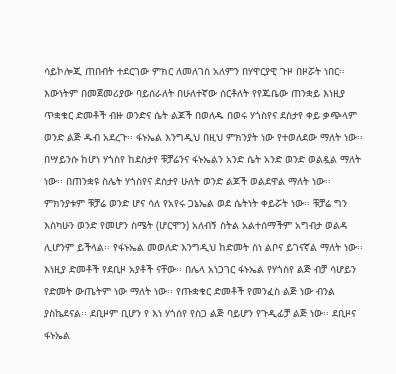ሳይኮሎጂ ጠበብት ተደርገው ምክር ለመለገስ አለምን በሃዋርያዊ ጉዞ በዞሯት ነበር፡፡
እውነትም በመጀመሪያው ባይሰራለት በሁለተኛው ሰርቶለት የየጁቤው ጠንቋይ እነዚያ ጥቋቁር ድመቶች ብዙ ወንድና ሴት ልጆች በወለዱ በወሩ ሃጎስየና ደስታየ ቀይ ቃጭላም ወንድ ልጅ ዱብ አደረጉ፡፡ ፋኑኤል እንግዲህ በዚህ ምክንያት ነው የተወለደው ማለት ነው፡፡ በሣይንሱ ከሆነ ሃጎስየ ከደስታየ ቹቻሬንና ፋኑኤልን አንድ ሴት አንድ ወንድ ወልዷል ማለት ነው፡፡ በጠንቋዩ ስሌት ሃጎስየና ደሰታየ ሁለት ወንድ ልጆች ወልደዋል ማለት ነው፡፡ ምክንያቱም ቹቻሬ ወንድ ሆና ሳለ የአየሩ ጋኔኤል ወደ ሴትነት ቀይሯት ነው፡፡ ቹቻሬ ግን እስካሁን ወንድ የመሆን ስሜት (ሆርሞን) አለብኝ ስትል አልተሰማችም አግብታ ወልዳ ሊሆንም ይችላል፡፡ የፋኑኤል መወለድ እንግዲህ ከድመት ስነ ልቦና ይገናኛል ማለት ነው፡፡ እነዚያ ድመቶች የደቢዞ አያቶች ናቸው፡፡ በሌላ አነጋገር ፋኑኤል የሃጎስየ ልጅ ብቻ ሳሆይን የድመት ውጤትም ነው ማለት ነው፡፡ የጡቋቁር ድመቶች የመንፈስ ልጅ ነው ብንል ያስኬደናል፡፡ ደቢዞም ቢሆን የ እነ ሃጎሰየ የስጋ ልጅ ባይሆን የጉዲፊቻ ልጅ ነው፡፡ ደቢዞና ፋኑኤል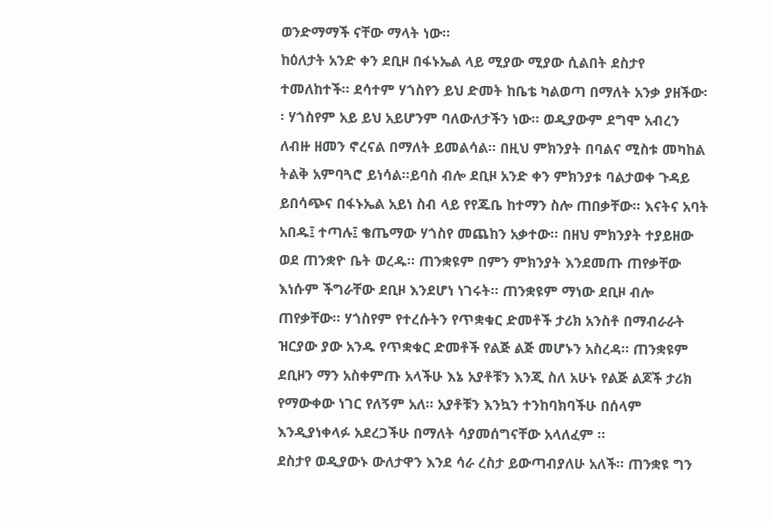ወንድማማች ናቸው ማላት ነው፡፡
ከዕለታት አንድ ቀን ደቢዞ በፋኑኤል ላይ ሚያው ሚያው ሲልበት ደስታየ ተመለከተች፡፡ ደሳተም ሃጎስየን ይህ ድመት ከቤቴ ካልወጣ በማለት አንቃ ያዘችው፡፡ ሃጎስየም አይ ይህ አይሆንም ባለውለታችን ነው፡፡ ወዲያውም ደግሞ አብረን ለብዙ ዘመን ኖረናል በማለት ይመልሳል፡፡ በዚህ ምክንያት በባልና ሚስቱ መካከል ትልቅ አምባጓሮ ይነሳል፡፡ይባስ ብሎ ደቢዞ አንድ ቀን ምክንያቱ ባልታወቀ ጉዳይ ይበሳጭና በፋኑኤል አይነ ስብ ላይ የየጁቤ ከተማን ስሎ ጠበቃቸው፡፡ እናትና አባት አበዱ፤ ተጣሉ፤ ቄጤማው ሃጎስየ መጨከን አቃተው፡፡ በዘህ ምክንያት ተያይዘው ወደ ጠንቋዮ ቤት ወረዱ፡፡ ጠንቋዩም በምን ምክንያት እንደመጡ ጠየቃቸው እነሱም ችግራቸው ደቢዞ እንደሆነ ነገሩት፡፡ ጠንቋዩም ማነው ደቢዞ ብሎ ጠየቃቸው፡፡ ሃጎስየም የተረሱትን የጥቋቁር ድመቶች ታሪክ አንስቶ በማብራራት ዝርያው ያው አንዱ የጥቋቁር ድመቶች የልጅ ልጅ መሆኑን አስረዳ፡፡ ጠንቋዩም ደቢዞን ማን አስቀምጡ አላችሁ እኔ አያቶቹን እንጂ ስለ አሁኑ የልጅ ልጆች ታሪክ የማውቀው ነገር የለኝም አለ፡፡ አያቶቹን እንኳን ተንከባክባችሁ በሰላም እንዲያነቀላፉ አደረጋችሁ በማለት ሳያመሰግናቸው አላለፈም ፡፡
ደስታየ ወዲያውኑ ውለታዋን እንደ ሳራ ረስታ ይውጣብያለሁ አለች፡፡ ጠንቋዩ ግን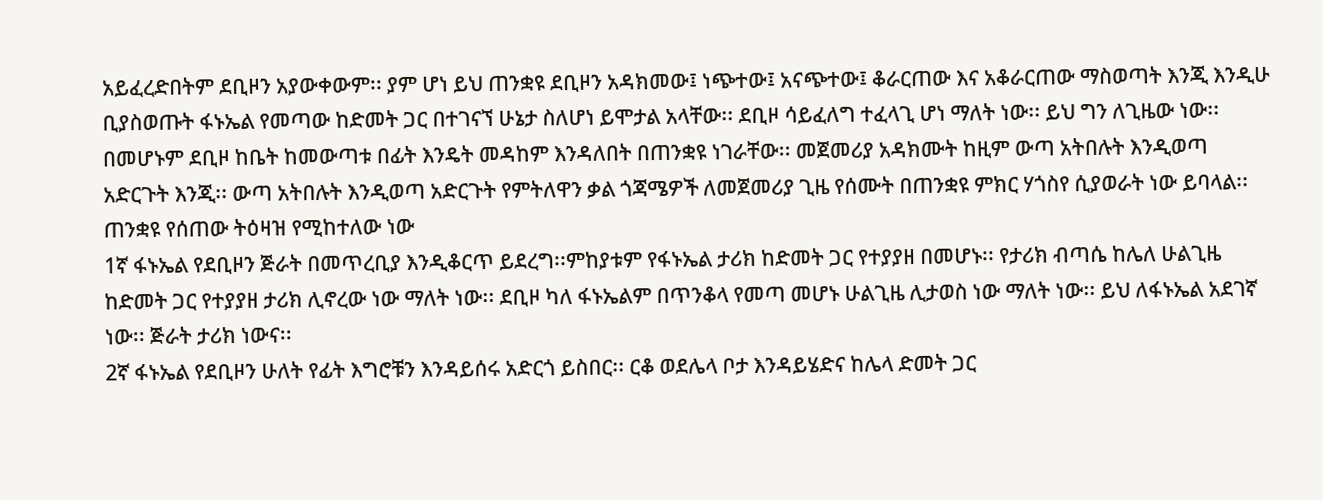አይፈረድበትም ደቢዞን አያውቀውም፡፡ ያም ሆነ ይህ ጠንቋዩ ደቢዞን አዳክመው፤ ነጭተው፤ አናጭተው፤ ቆራርጠው እና አቆራርጠው ማስወጣት እንጂ እንዲሁ ቢያስወጡት ፋኑኤል የመጣው ከድመት ጋር በተገናኘ ሁኔታ ስለሆነ ይሞታል አላቸው፡፡ ደቢዞ ሳይፈለግ ተፈላጊ ሆነ ማለት ነው፡፡ ይህ ግን ለጊዜው ነው፡፡ በመሆኑም ደቢዞ ከቤት ከመውጣቱ በፊት እንዴት መዳከም እንዳለበት በጠንቋዩ ነገራቸው፡፡ መጀመሪያ አዳክሙት ከዚም ውጣ አትበሉት እንዲወጣ አድርጉት እንጂ፡፡ ውጣ አትበሉት እንዲወጣ አድርጉት የምትለዋን ቃል ጎጃሜዎች ለመጀመሪያ ጊዜ የሰሙት በጠንቋዩ ምክር ሃጎስየ ሲያወራት ነው ይባላል፡፡
ጠንቋዩ የሰጠው ትዕዛዝ የሚከተለው ነው
1ኛ ፋኑኤል የደቢዞን ጅራት በመጥረቢያ እንዲቆርጥ ይደረግ፡፡ምከያቱም የፋኑኤል ታሪክ ከድመት ጋር የተያያዘ በመሆኑ፡፡ የታሪክ ብጣሴ ከሌለ ሁልጊዜ ከድመት ጋር የተያያዘ ታሪክ ሊኖረው ነው ማለት ነው፡፡ ደቢዞ ካለ ፋኑኤልም በጥንቆላ የመጣ መሆኑ ሁልጊዜ ሊታወስ ነው ማለት ነው፡፡ ይህ ለፋኑኤል አደገኛ ነው፡፡ ጅራት ታሪክ ነውና፡፡
2ኛ ፋኑኤል የደቢዞን ሁለት የፊት እግሮቹን እንዳይሰሩ አድርጎ ይስበር፡፡ ርቆ ወደሌላ ቦታ እንዳይሄድና ከሌላ ድመት ጋር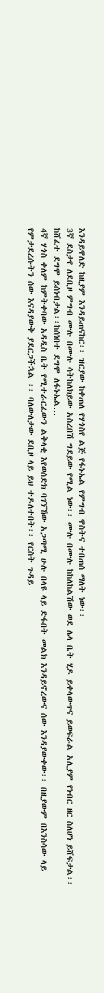እንዳይዋለድ ከዚያም እንዳይጠናከር፡፡ ዝርያው ከቀጠለ የሃጎስየ ልጅ የፋኑኤል የምግብ ዋስትና ተበጠሰ ማለት ነው፡፡
3ኛ ደስታየ ለደቢዞ ምግብ ሙሉ በሙሉ ሳትከለክይው አስረበሽ ግደይው የሚል ነው፡፡ ሙሉ በሙሉ ከከለከልሽው ወደ ሌላ ቤት ሂዶ ይቀላውጥና ይወፍራል አሊያም የነብር ዘር ስለሆነ ይሸፍታል፡፡ ከሸፈተ ደግሞ ይሰነብታል፡፡ከሰነበተ ደግሞ ለፋኑኤል…
4ኛ ሃጎስ ቀለም ከምትቀባው አዳዲስ ቤት የሚተራርፈውን ልቅላቂ እየወሰድክ ባገኘኸው አጋጣሚ ሁሉ በላዩ ላይ ድፋበት መልክ እንዳይኖረውና ሰው እንዳያውቀው፡፡ በዚያውም በእንስሳው ላይ የምታደረሱትን ሰው እናዳያውቅ ያደርጋችኋል ፡፡ ባለውለታው ደቢዞ ላይ ይህ ተዶለተበት፡፡ የርስት ጉዳይ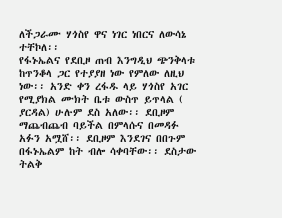ለችጋራሙ ሃጎስየ ዋና ነገር ነበርና ለውሳኔ ተቸኮለ፡፡
የፋኑኤልና የደቢዞ ጠብ እንግዲህ ጭንቅላቱ ከጥንቆላ ጋር የተያያዘ ነው የምለው ለዚህ ነው፡፡ አንድ ቀን ረፋዱ ላይ ሃጎስየ አገር የሚያክል ሙክት ቤቱ ውስጥ ይጥላል ( ያርዳል) ሁሉም ደስ አለው፡፡ ደቢዞም ማጨብጨብ ባይችል በምላሱና በመዳፉ አፉን አሟሸ፡፡ ደቢዞም እንደገና በበጉም በፋኑኤልም ከት ብሎ ሳቀባቸው፡፡ ደስታው ትልቅ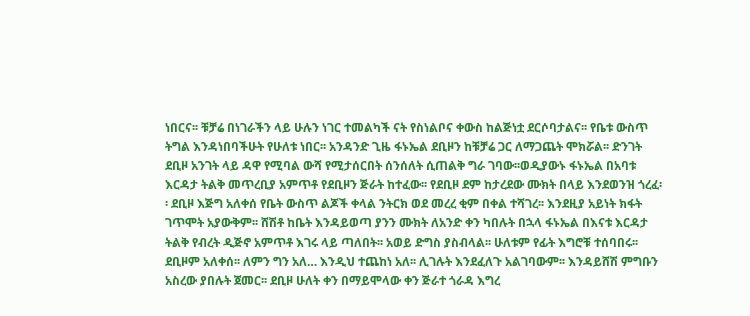ነበርና፡፡ ቹቻሬ በነገራችን ላይ ሁሉን ነገር ተመልካች ናት የስነልቦና ቀውስ ከልጅነቷ ደርሶባታልና፡፡ የቤቱ ውስጥ ትግል እንዳነበባችሁት የሁለቱ ነበር፡፡ አንዳንድ ጊዜ ፋኑኤል ደቢዞን ከቹቻሬ ጋር ለማጋጨት ሞክሯል፡፡ ድንገት ደቢዞ አንገት ላይ ዳዋ የሚባል ውሻ የሚታሰርበት ሰንሰለት ሲጠልቅ ግራ ገባው፡፡ወዲያውኑ ፋኑኤል በአባቱ እርዳታ ትልቅ መጥረቢያ አምጥቶ የደቢዞን ጅራት ከተፈው፡፡ የደቢዞ ደም ከታረደው ሙክት በላይ እንደወንዝ ጎረፈ፡፡ ደቢዞ እጅግ አለቀሰ የቤት ውስጥ ልጆች ቀላል ንትርክ ወደ መረረ ቂም በቀል ተሻገረ፡፡ እንደዚያ አይነት ክፋት ገጥሞት አያውቅም፡፡ ሸሽቶ ከቤት እንዳይወጣ ያንን ሙክት ለአንድ ቀን ካበሉት በኋላ ፋኑኤል በእናቱ እርዳታ ትልቅ የብረት ዲጅኖ አምጥቶ እገሩ ላይ ጣለበት፡፡ አወይ ድግስ ያስብላል፡፡ ሁለቱም የፊት እግሮቹ ተሰባበሩ፡፡ ደቢዞም አለቀሰ፡፡ ለምን ግን አለ… እንዲህ ተጨከነ አለ፡፡ ሊገሉት እንደፈለጉ አልገባውም፡፡ እንዳይሸሽ ምግቡን አስረው ያበሉት ጀመር፡፡ ደቢዞ ሁለት ቀን በማይሞላው ቀን ጅራተ ጎራዳ እግረ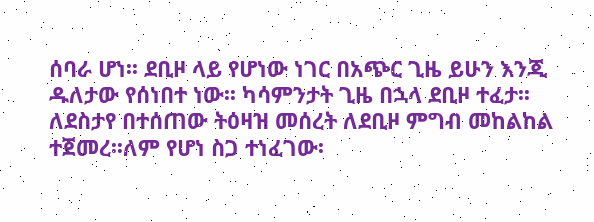ሰባራ ሆነ፡፡ ደቢዞ ላይ የሆነው ነገር በአጭር ጊዜ ይሁን እንጂ ዱለታው የሰነበተ ነው፡፡ ካሳምንታት ጊዜ በኋላ ደቢዞ ተፈታ፡፡ ለደስታየ በተሰጠው ትዕዛዝ መሰረት ለደቢዞ ምግብ መከልከል ተጀመረ፡፡ለም የሆነ ስጋ ተነፈገው፡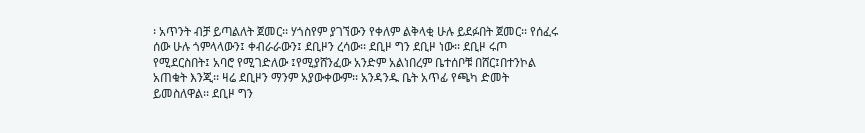፡ አጥንት ብቻ ይጣልለት ጀመር፡፡ ሃጎስየም ያገኘውን የቀለም ልቅላቂ ሁሉ ይደፉበት ጀመር፡፡ የሰፈሩ ሰው ሁሉ ጎምላላውን፤ ቀብራራውን፤ ደቢዞን ረሳው፡፡ ደቢዞ ግን ደቢዞ ነው፡፡ ደቢዞ ሩጦ የሚደርስበት፤ አባሮ የሚገድለው ፤የሚያሸንፈው አንድም አልነበረም ቤተሰቦቹ በሸር፤በተንኮል አጠቁት እንጂ፡፡ ዛሬ ደቢዞን ማንም አያውቀውም፡፡ አንዳንዱ ቤት አጥፊ የጫካ ድመት ይመስለዋል፡፡ ደቢዞ ግን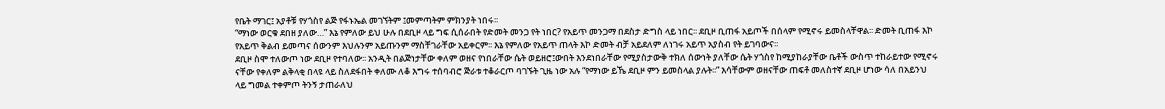የቤት ማገር፤ አያቶቹ የሃጎስየ ልጅ የፋኑኤል መገኘትም ፤መምጣትም ምክንያት ነበሩ፡፡
“ማነው ወርቁ ደበዘ ያለው…” እኔ የምለው ይህ ሁሉ በደቢዞ ላይ ግፍ ሲሰራበት የድመት መንጋ የት ነበር? የአይጥ መንጋማ በደስታ ድግስ ላይ ነበር፡፡ ደቢዞ ቢጠፋ አይጦች በሰላም የሚኖሩ ይመስላቸዋል፡፡ ድመት ቢጠፋ እኮ የአይጥ ቅልብ ይመጣና ሰውንም እህሉንም አይጡንም ማስቸገራቸው አይቀርም፡፡ እኔ የምለው የአይጥ ጠላት እኮ ድመት ብቻ አይደለም ለነገሩ አይጥ አያስብ የት ይገባውና፡፡
ደቢዞ ስሞ ተለውጦ ነው ደቢዞ የተባለው፡፡ አንዲት በልጅነታቸው ቀለም ወዘና የነበራቸው ሴት ወይዘሮ፤ውበት እንደነበራቸው የሚያስታውቅ ተክለ ሰውነት ያለቸው ሴት ሃጎስየ ከሚያከራያቸው ቤቶች ውስጥ ተከራይተው የሚኖሩ ናቸው የቀለም ልቅላቂ በላዩ ላይ ስለደፋበት ቀለሙ ለቆ እግሩ ተሰባብሮ ጅራቱ ተቆራርጦ ባገኙት ጊዜ ነው አሉ “የማነው ይኼ ደቢዞ ምን ይመስላል ያሉት፡፡” እሳቸውም ወዘናቸው ጠፍቶ መለስተኛ ደቢዞ ሆነው ሳለ በአይንህ ላይ ግመል ተቀምጦ ትንኝ ታጠራለህ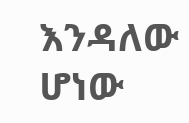እንዳለው ሆነው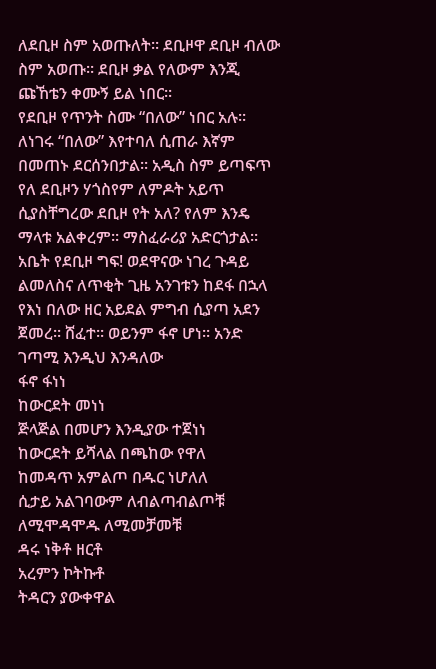ለደቢዞ ስም አወጡለት፡፡ ደቢዞዋ ደቢዞ ብለው ስም አወጡ፡፡ ደቢዞ ቃል የለውም እንጂ ጩኸቴን ቀሙኝ ይል ነበር፡፡
የደቢዞ የጥንት ስሙ “በለው” ነበር አሉ፡፡ ለነገሩ “በለው” እየተባለ ሲጠራ እኛም በመጠኑ ደርሰንበታል፡፡ አዲስ ስም ይጣፍጥ የለ ደቢዞን ሃጎስየም ለምዶት አይጥ ሲያስቸግረው ደቢዞ የት አለ? የለም እንዴ ማላቱ አልቀረም፡፡ ማስፈራሪያ አድርጎታል፡፡ አቤት የደቢዞ ግፍ! ወደዋናው ነገረ ጉዳይ ልመለስና ለጥቂት ጊዜ አንገቱን ከደፋ በኋላ የእነ በለው ዘር አይደል ምግብ ሲያጣ አደን ጀመረ፡፡ ሸፈተ፡፡ ወይንም ፋኖ ሆነ፡፡ አንድ ገጣሚ እንዲህ እንዳለው
ፋኖ ፋነነ
ከውርደት መነነ
ጅላጅል በመሆን እንዲያው ተጀነነ
ከውርደት ይሻላል በጫከው የዋለ
ከመዳጥ አምልጦ በዱር ነሆለለ
ሲታይ አልገባውም ለብልጣብልጦቹ
ለሚሞዳሞዱ ለሚመቻመቹ
ዳሩ ነቅቶ ዘርቶ
አረምን ኮትኩቶ
ትዳርን ያውቀዋል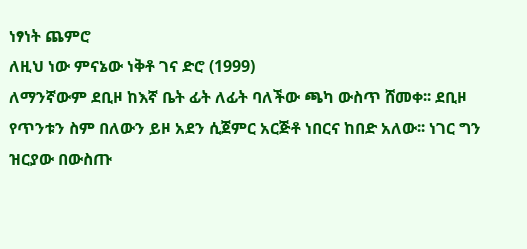ነፃነት ጨምሮ
ለዚህ ነው ምናኔው ነቅቶ ገና ድሮ (1999)
ለማንኛውም ደቢዞ ከእኛ ቤት ፊት ለፊት ባለችው ጫካ ውስጥ ሸመቀ፡፡ ደቢዞ የጥንቱን ስም በለውን ይዞ አደን ሲጀምር አርጅቶ ነበርና ከበድ አለው፡፡ ነገር ግን ዝርያው በውስጡ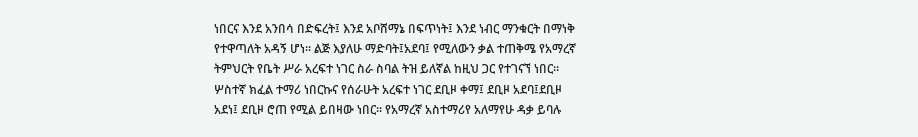ነበርና እንደ አንበሳ በድፍረት፤ እንደ አቦሸማኔ በፍጥነት፤ እንደ ነብር ማንቁርት በማነቅ የተዋጣለት አዳኝ ሆነ፡፡ ልጅ እያለሁ ማድባት፤አደባ፤ የሚለውን ቃል ተጠቅሜ የአማረኛ ትምህርት የቤት ሥራ አረፍተ ነገር ስራ ስባል ትዝ ይለኛል ከዚህ ጋር የተገናኘ ነበር፡፡ ሦስተኛ ክፈል ተማሪ ነበርኩና የሰራሁት አረፍተ ነገር ደቢዞ ቀማ፤ ደቢዞ አደባ፤ደቢዞ አደነ፤ ደቢዞ ሮጠ የሚል ይበዛው ነበር፡፡ የአማረኛ አስተማሪየ አለማየሁ ዳቃ ይባሉ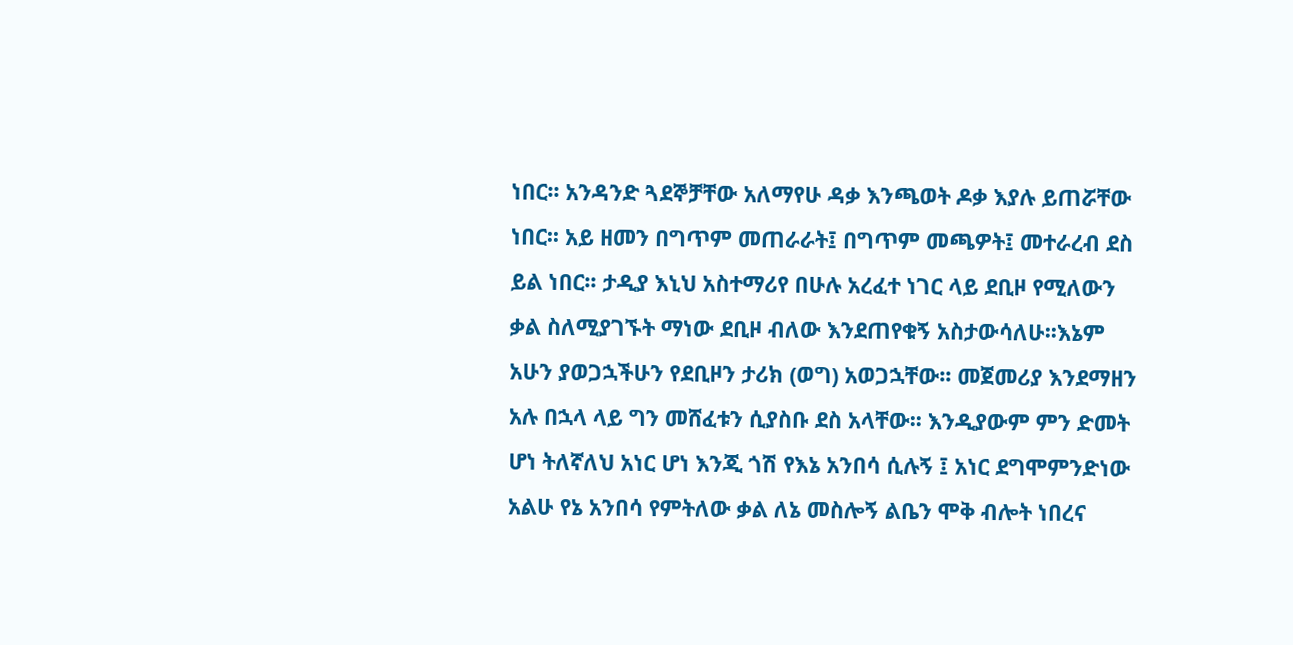ነበር፡፡ አንዳንድ ጓደኞቻቸው አለማየሁ ዳቃ እንጫወት ዶቃ እያሉ ይጠሯቸው ነበር፡፡ አይ ዘመን በግጥም መጠራራት፤ በግጥም መጫዎት፤ መተራረብ ደስ ይል ነበር፡፡ ታዲያ እኒህ አስተማሪየ በሁሉ አረፈተ ነገር ላይ ደቢዞ የሚለውን ቃል ስለሚያገኙት ማነው ደቢዞ ብለው እንደጠየቁኝ አስታውሳለሁ፡፡እኔም አሁን ያወጋኋችሁን የደቢዞን ታሪክ (ወግ) አወጋኋቸው፡፡ መጀመሪያ እንደማዘን አሉ በኋላ ላይ ግን መሸፈቱን ሲያስቡ ደስ አላቸው፡፡ እንዲያውም ምን ድመት ሆነ ትለኛለህ አነር ሆነ እንጂ ጎሽ የእኔ አንበሳ ሲሉኝ ፤ አነር ደግሞምንድነው አልሁ የኔ አንበሳ የምትለው ቃል ለኔ መስሎኝ ልቤን ሞቅ ብሎት ነበረና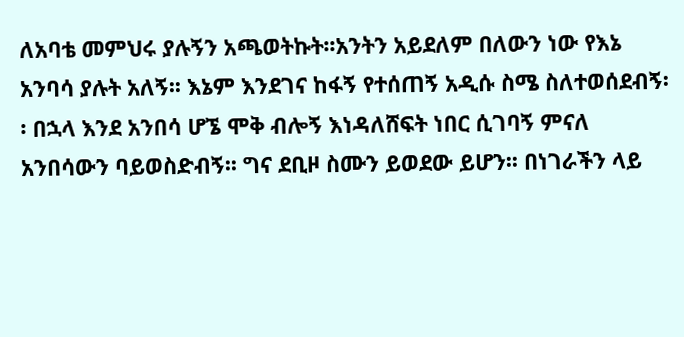ለአባቴ መምህሩ ያሉኝን አጫወትኩት፡፡አንትን አይደለም በለውን ነው የእኔ አንባሳ ያሉት አለኝ፡፡ እኔም እንደገና ከፋኝ የተሰጠኝ አዲሱ ስሜ ስለተወሰደብኝ፡፡ በኋላ እንደ አንበሳ ሆኜ ሞቅ ብሎኝ እነዳለሸፍት ነበር ሲገባኝ ምናለ አንበሳውን ባይወስድብኝ፡፡ ግና ደቢዞ ስሙን ይወደው ይሆን፡፡ በነገራችን ላይ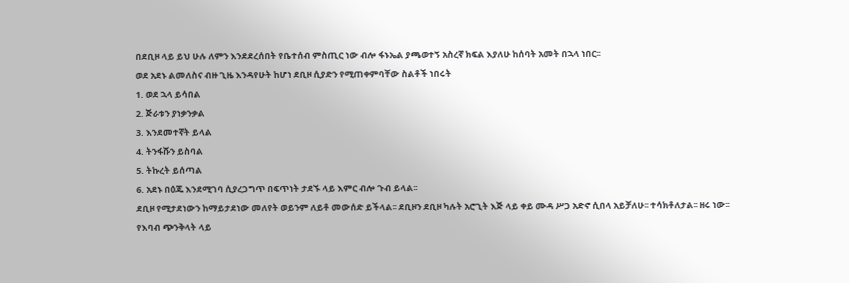በደቢዞ ላይ ይህ ሁሉ ለምን እንደደረሰበት የቤተሰብ ምስጢር ነው ብሎ ፋኑኤል ያጫወተኝ አስረኛ ክፍል እያለሁ ከሰባት አመት በኋላ ነበር፡፡
ወደ አደኑ ልመለስና ብዙ ጊዜ እንዳየሁት ከሆነ ደቢዞ ሲያድን የሚጠቀምባቸው ስልቶች ነበሩት
1. ወደ ኋላ ይሳበል
2. ጅራቱን ያነቃንቃል
3. እንደመተኛት ይላል
4. ትንፋሹን ይስባል
5. ትኩረት ይሰጣል
6. አደኑ በዕጁ እንደሚገባ ሲያረጋግጥ በፍጥነት ታደኙ ላይ እምር ብሎ ጉብ ይላል፡፡
ደቢዞ የሚታደነውን ከማይታደነው መለየት ወይንም ለይቶ መውሰድ ይችላል፡፡ ደቢዞን ደቢዞ ካሉት አሮጊት እጅ ላይ ቀይ ሙዳ ሥጋ አድኖ ሲበላ አይቻለሁ፡፡ ተሳክቶለታል፡፡ ዘሩ ነው፡፡ የእባብ ጭንቅላት ላይ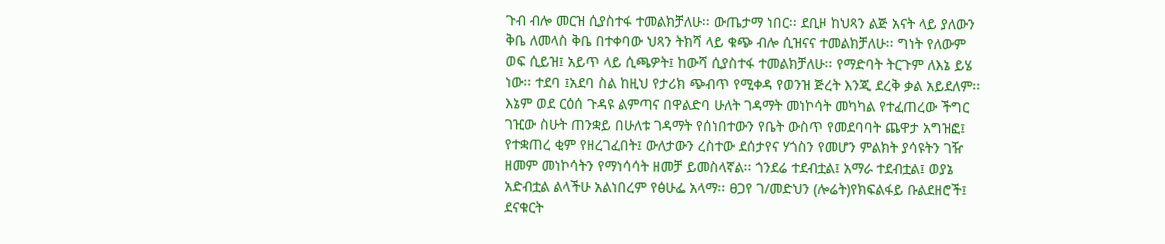ጉብ ብሎ መርዝ ሲያስተፋ ተመልክቻለሁ፡፡ ውጤታማ ነበር፡፡ ደቢዞ ከህጻን ልጅ አናት ላይ ያለውን ቅቤ ለመላስ ቅቤ በተቀባው ህጻን ትክሻ ላይ ቁጭ ብሎ ሲዝናና ተመልክቻለሁ፡፡ ግነት የለውም ወፍ ሲይዝ፤ አይጥ ላይ ሲጫዎት፤ ከውሻ ሲያስተፋ ተመልክቻለሁ፡፡ የማድባት ትርጉም ለእኔ ይሄ ነው፡፡ ተደባ ፤አደባ ስል ከዚህ የታሪክ ጭብጥ የሚቀዳ የወንዝ ጅረት እንጂ ደረቅ ቃል አይደለም፡፡
እኔም ወደ ርዕሰ ጉዳዩ ልምጣና በዋልድባ ሁለት ገዳማት መነኮሳት መካካል የተፈጠረው ችግር ገዢው ስሁት ጠንቋይ በሁለቱ ገዳማት የሰነበተውን የቤት ውስጥ የመደባባት ጨዋታ አግዝፎ፤ የተቋጠረ ቂም የዘረገፈበት፤ ውለታውን ረስተው ደሰታየና ሃጎስን የመሆን ምልክት ያሳዩትን ገዥ ዘመም መነኮሳትን የማነሳሳት ዘመቻ ይመስላኛል፡፡ ጎንደሬ ተደብቷል፤ አማራ ተደብቷል፤ ወያኔ አድብቷል ልላችሁ አልነበረም የፅሁፌ አላማ፡፡ ፀጋየ ገ/መድህን (ሎሬት)የክፍልፋይ ቡልደዘሮች፤ ደናቁርት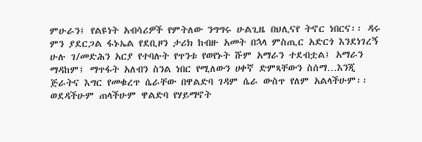ምሁራን፤ የልዩነት አብሳሪዎች የምትለው ንግግሩ ሁልጊዜ በህሊናየ ትኖር ነበርና፡፡ ዳሩ ምን ያደርጋል ፋኑኤል የደቢዞን ታሪክ ከብዙ አመት በኋላ ምስጢር አድርጎ እንደነገረኝ ሁሉ ገ/መድሕን አርያ የተባሉት የጥንቱ የወየኑት ሹም አማራን ተደብቷል፤ አማራን ማዳከም፤ ማጥፋት አለብን ስንል ነበር የሚለውን ሀቀኛ ድምጻቸውን ስሰማ…እንጂ
ጅራትና እግር የመቁረጥ ሴራቸው በዋልድባ ገዳም ሴራ ውስጥ የለም አልላችሁም፡፡ ወደዳችሁም ጠላችሁም ዋልድባ የሃይማኖት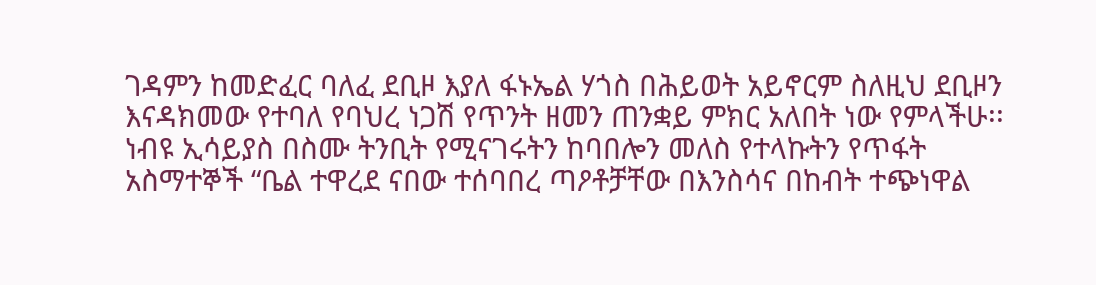ገዳምን ከመድፈር ባለፈ ደቢዞ እያለ ፋኑኤል ሃጎስ በሕይወት አይኖርም ስለዚህ ደቢዞን እናዳክመው የተባለ የባህረ ነጋሽ የጥንት ዘመን ጠንቋይ ምክር አለበት ነው የምላችሁ፡፡ ነብዩ ኢሳይያስ በስሙ ትንቢት የሚናገሩትን ከባበሎን መለስ የተላኩትን የጥፋት አስማተኞች “ቤል ተዋረደ ናበው ተሰባበረ ጣዖቶቻቸው በእንስሳና በከብት ተጭነዋል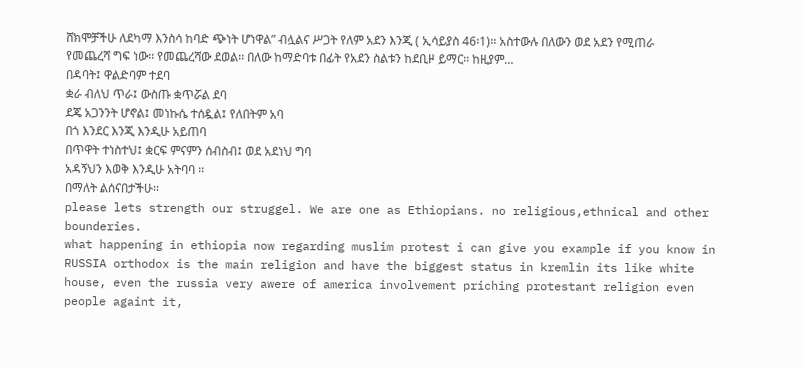ሸክሞቻችሁ ለደካማ እንስሳ ከባድ ጭነት ሆነዋል” ብሏልና ሥጋት የለም አደን እንጂ ( ኢሳይያስ 46፡1)፡፡ አስተውሉ በለውን ወደ አደን የሚጠራ የመጨረሻ ግፍ ነው፡፡ የመጨረሻው ደወል፡፡ በለው ከማድባቱ በፊት የአደን ስልቱን ከደቢዞ ይማር፡፡ ከዚያም…
በዳባት፤ ዋልድባም ተደባ
ቋራ ብለህ ጥራ፤ ውስጡ ቋጥሯል ደባ
ደጄ አጋንንት ሆኖል፤ መነኩሴ ተሰዷል፤ የለበትም አባ
በጎ እንደር እንጂ እንዲሁ አይጠባ
በጥዋት ተነስተህ፤ ቋርፍ ምናምን ሰብስብ፤ ወደ አደነህ ግባ
አዳኝህን እወቅ እንዲሁ አትባባ ፡፡
በማለት ልሰናበታችሁ፡፡
please lets strength our struggel. We are one as Ethiopians. no religious,ethnical and other bounderies.
what happening in ethiopia now regarding muslim protest i can give you example if you know in RUSSIA orthodox is the main religion and have the biggest status in kremlin its like white house, even the russia very awere of america involvement priching protestant religion even people againt it,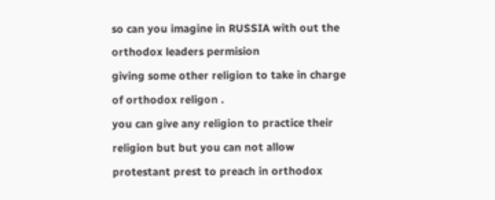so can you imagine in RUSSIA with out the orthodox leaders permision
giving some other religion to take in charge of orthodox religon .
you can give any religion to practice their religion but but you can not allow protestant prest to preach in orthodox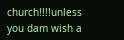church!!!!unless you dam wish a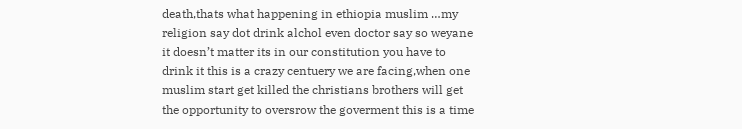death,thats what happening in ethiopia muslim …my religion say dot drink alchol even doctor say so weyane it doesn’t matter its in our constitution you have to drink it this is a crazy centuery we are facing,when one muslim start get killed the christians brothers will get the opportunity to oversrow the goverment this is a time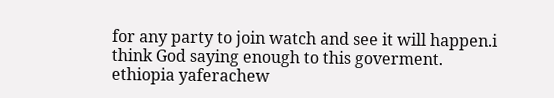for any party to join watch and see it will happen.i think God saying enough to this goverment.
ethiopia yaferachew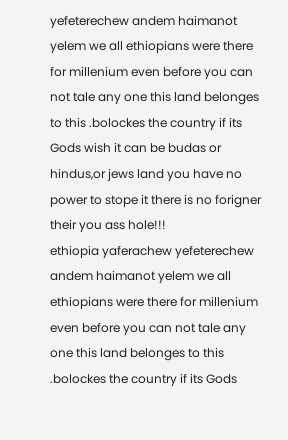yefeterechew andem haimanot yelem we all ethiopians were there for millenium even before you can not tale any one this land belonges to this .bolockes the country if its Gods wish it can be budas or hindus,or jews land you have no power to stope it there is no forigner their you ass hole!!!
ethiopia yaferachew yefeterechew andem haimanot yelem we all ethiopians were there for millenium even before you can not tale any one this land belonges to this .bolockes the country if its Gods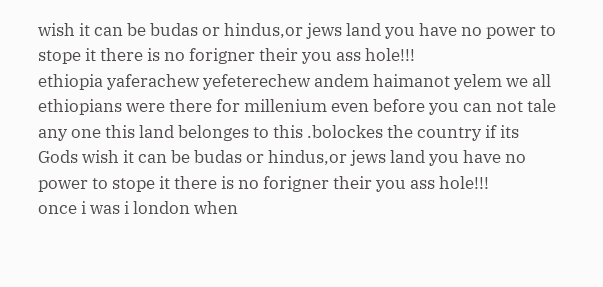wish it can be budas or hindus,or jews land you have no power to stope it there is no forigner their you ass hole!!!
ethiopia yaferachew yefeterechew andem haimanot yelem we all ethiopians were there for millenium even before you can not tale any one this land belonges to this .bolockes the country if its Gods wish it can be budas or hindus,or jews land you have no power to stope it there is no forigner their you ass hole!!!
once i was i london when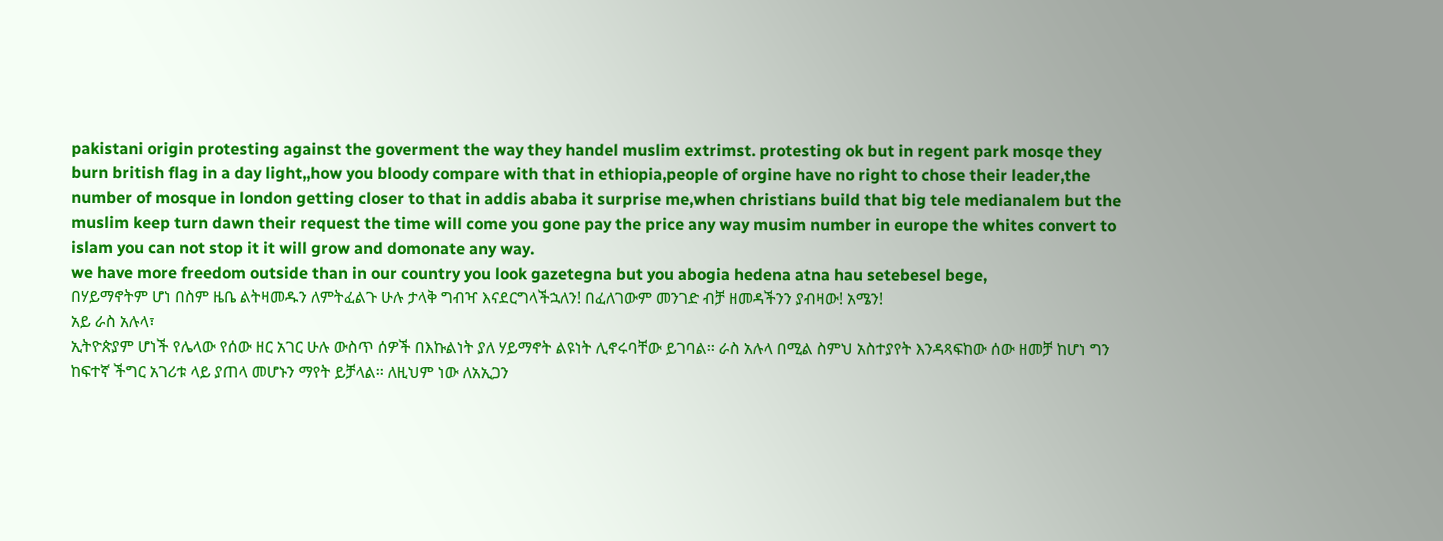pakistani origin protesting against the goverment the way they handel muslim extrimst. protesting ok but in regent park mosqe they burn british flag in a day light,,how you bloody compare with that in ethiopia,people of orgine have no right to chose their leader,the number of mosque in london getting closer to that in addis ababa it surprise me,when christians build that big tele medianalem but the muslim keep turn dawn their request the time will come you gone pay the price any way musim number in europe the whites convert to islam you can not stop it it will grow and domonate any way.
we have more freedom outside than in our country you look gazetegna but you abogia hedena atna hau setebesel bege,
በሃይማኖትም ሆነ በስም ዜቤ ልትዛመዱን ለምትፈልጉ ሁሉ ታላቅ ግብዣ እናደርግላችኋለን! በፈለገውም መንገድ ብቻ ዘመዳችንን ያብዛው! አሜን!
አይ ራስ አሉላ፣
ኢትዮጵያም ሆነች የሌላው የሰው ዘር አገር ሁሉ ውስጥ ሰዎች በእኩልነት ያለ ሃይማኖት ልዩነት ሊኖሩባቸው ይገባል፡፡ ራስ አሉላ በሚል ስምህ አስተያየት እንዳጻፍከው ሰው ዘመቻ ከሆነ ግን ከፍተኛ ችግር አገሪቱ ላይ ያጠላ መሆኑን ማየት ይቻላል፡፡ ለዚህም ነው ለአኢጋን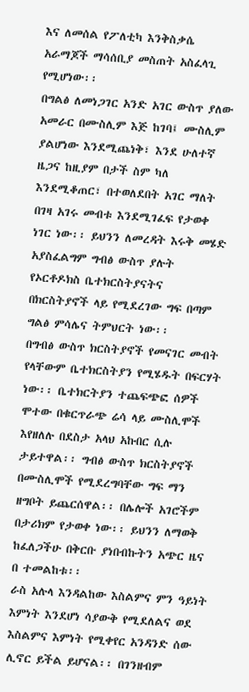እና ለመሰል የፖለቲካ እንቅስቃሴ አራማጆች ማሳሰቢያ መስጠት አስፈላጊ የሚሆነው፡፡
በግልፅ ለመነጋገር አንድ አገር ውስጥ ያለው አመራር በሙስሊም እጅ ከገባ፤ ሙስሊም ያልሆነው እንደሚጨነቅ፣ እንደ ሁለተኛ ዜጋና ከዚያም በታች ስም ካለ እንደሚቆጠር፣ በተወለደበት አገር ማለት በገዛ አገሩ መብቱ እንደሚገፈፍ የታወቀ ነገር ነው፡፡ ይህንን ለመረዳት እሩቅ መሄድ አያስፈልግም ግብፅ ውስጥ ያሉት የኦርቶዶክስ ቤተክርስትያናትና በክርስትያኖች ላይ የሚደረገው ግፍ በጣም ግልፅ ምሳሌና ትምህርት ነው፡፡
በግብፅ ውስጥ ክርስትያኖች የመናገር መብት የላቸውም ቤተክርስትያን የሚሄዱት በፍርሃት ነው፡፡ ቤተክርትያን ተጨፍጭፎ ሰዎች ሞተው በቁርጥራጭ ሬሳ ላይ ሙስሊሞች እየዘለሉ በደስታ አላህ አኩበር ሲሉ ታይተዋል፡፡ ግብፅ ውስጥ ክርስትያኖች በሙስሊሞች የሚደረግባቸው ግፍ ማን ዘግቦት ይጨርሰዋል፡፡ በሌሎች አገሮችም በታሪክም የታወቀ ነው፡፡ ይህንን ለማወቅ ከፈለጋችሁ በቅርቡ ያነበብኩትን አጭር ዜና በ ተመልከቱ፡፡
ራስ አሉላ እንዳልከው እስልምና ምን ዓይነት እምነት እንደሆነ ሳያውቅ የሚደለልና ወደ እስልምና እምነት የሚቀየር አንዳንድ ሰው ሊኖር ይችል ይሆናል፡፡ በገንዘብም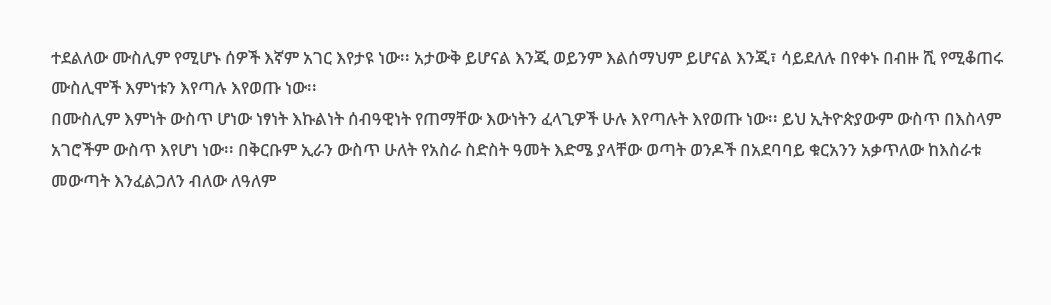ተደልለው ሙስሊም የሚሆኑ ሰዎች እኛም አገር እየታዩ ነው፡፡ አታውቅ ይሆናል እንጂ ወይንም እልሰማህም ይሆናል እንጂ፣ ሳይደለሉ በየቀኑ በብዙ ሺ የሚቆጠሩ ሙስሊሞች እምነቱን እየጣሉ እየወጡ ነው፡፡
በሙስሊም እምነት ውስጥ ሆነው ነፃነት እኩልነት ሰብዓዊነት የጠማቸው እውነትን ፈላጊዎች ሁሉ እየጣሉት እየወጡ ነው፡፡ ይህ ኢትዮጵያውም ውስጥ በእስላም አገሮችም ውስጥ እየሆነ ነው፡፡ በቅርቡም ኢራን ውስጥ ሁለት የአስራ ስድስት ዓመት እድሜ ያላቸው ወጣት ወንዶች በአደባባይ ቁርአንን አቃጥለው ከእስራቱ መውጣት እንፈልጋለን ብለው ለዓለም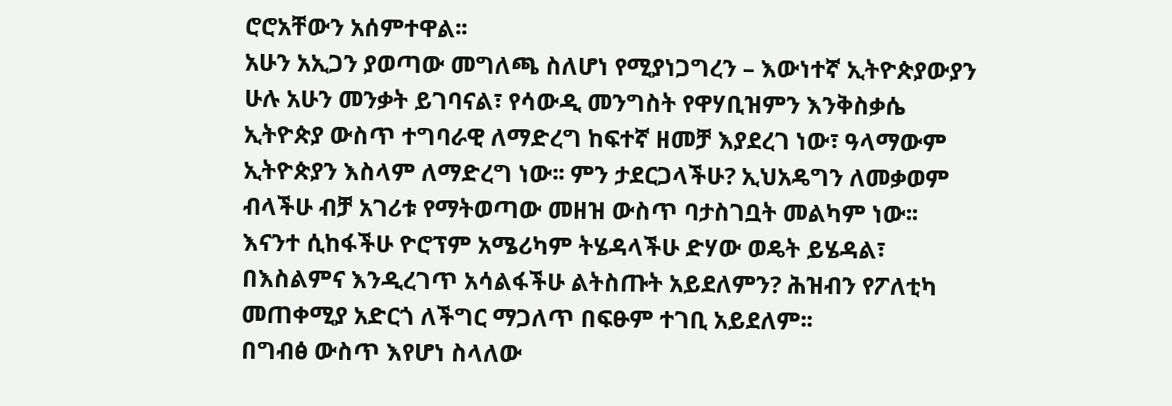ሮሮአቸውን አሰምተዋል፡፡
አሁን አኢጋን ያወጣው መግለጫ ስለሆነ የሚያነጋግረን – እውነተኛ ኢትዮጵያውያን ሁሉ አሁን መንቃት ይገባናል፣ የሳውዲ መንግስት የዋሃቢዝምን እንቅስቃሴ ኢትዮጵያ ውስጥ ተግባራዊ ለማድረግ ከፍተኛ ዘመቻ እያደረገ ነው፣ ዓላማውም ኢትዮጵያን እስላም ለማድረግ ነው፡፡ ምን ታደርጋላችሁ? ኢህአዴግን ለመቃወም ብላችሁ ብቻ አገሪቱ የማትወጣው መዘዝ ውስጥ ባታስገቧት መልካም ነው፡፡ እናንተ ሲከፋችሁ ዮሮፕም አሜሪካም ትሄዳላችሁ ድሃው ወዴት ይሄዳል፣ በእስልምና እንዲረገጥ አሳልፋችሁ ልትስጡት አይደለምን? ሕዝብን የፖለቲካ መጠቀሚያ አድርጎ ለችግር ማጋለጥ በፍፁም ተገቢ አይደለም፡፡
በግብፅ ውስጥ እየሆነ ስላለው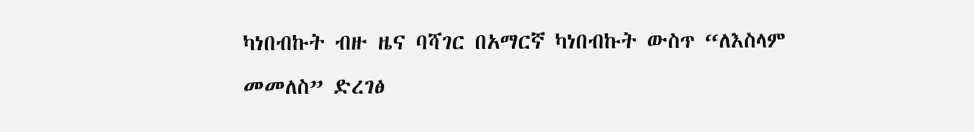ካነበብኩት ብዙ ዜና ባሻገር በአማርኛ ካነበብኩት ውስጥ “ለእስላም መመለስ” ድረገፅ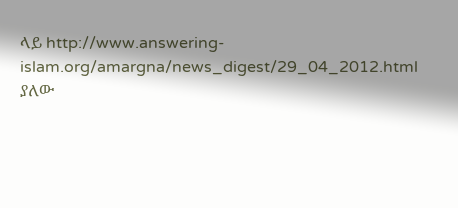ላይ http://www.answering-islam.org/amargna/news_digest/29_04_2012.html ያለው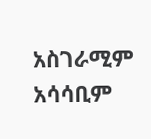አስገራሚም አሳሳቢም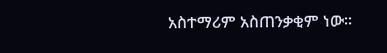አስተማሪም አስጠንቃቂም ነው፡፡